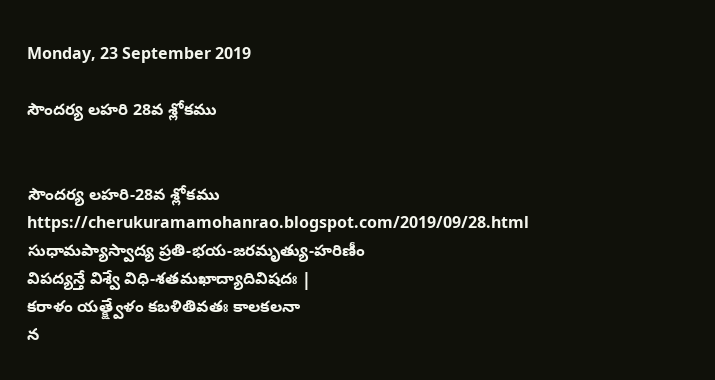Monday, 23 September 2019

సౌందర్య లహరి 28వ శ్లోకము


సౌందర్య లహరి-28వ శ్లోకము
https://cherukuramamohanrao.blogspot.com/2019/09/28.html
సుధామప్యాస్వాద్య ప్రతి-భయ-జరమృత్యు-హరిణీం
విపద్యన్తే విశ్వే విధి-శతమఖాద్యాదివిషదః |
కరాళం యత్క్ష్వేళం కబళితివతః కాలకలనా
న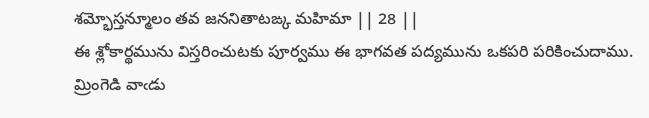శమ్భోస్తన్మూలం తవ జననితాటఙ్క మహిమా || 28 ||
ఈ శ్లోకార్థమును విస్తరించుటకు పూర్వము ఈ భాగవత పద్యమును ఒకపరి పరికించుదాము.
మ్రింగెడి వాఁడు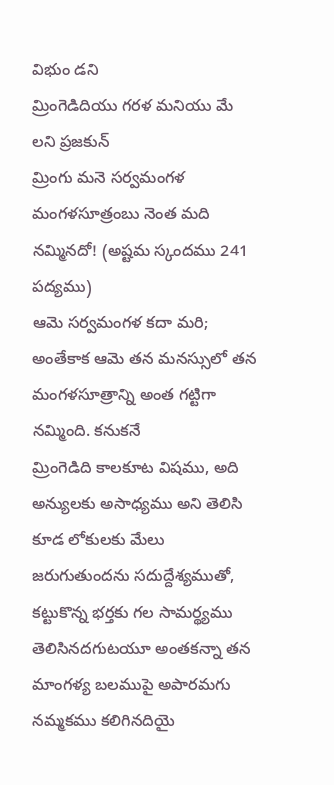విభుం డని
మ్రింగెడిదియు గరళ మనియు మే లని ప్రజకున్
మ్రింగు మనె సర్వమంగళ
మంగళసూత్రంబు నెంత మది నమ్మినదో! (అష్టమ స్కందము 241 పద్యము)
ఆమె సర్వమంగళ కదా మరి; అంతేకాక ఆమె తన మనస్సులో తన మంగళసూత్రాన్ని అంత గట్టిగా నమ్మింది. కనుకనే
మ్రింగెడిది కాలకూట విషము, అది అన్యులకు అసాధ్యము అని తెలిసి కూడ లోకులకు మేలు జరుగుతుందను సదుద్దేశ్యముతో, కట్టుకొన్న భర్తకు గల సామర్థ్యము తెలిసినదగుటయూ అంతకన్నా తన మాంగళ్య బలముపై అపారమగు నమ్మకము కలిగినదియై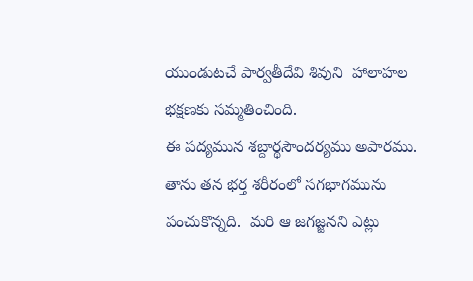యుండుటచే పార్వతీదేవి శివుని  హాలాహల భక్షణకు సమ్మతించింది.
ఈ పద్యమున శబ్దార్థసౌందర్యము అపారము. తాను తన భర్త శరీరంలో సగభాగమును పంచుకొన్నది.  మరి ఆ జగజ్జనని ఎట్లు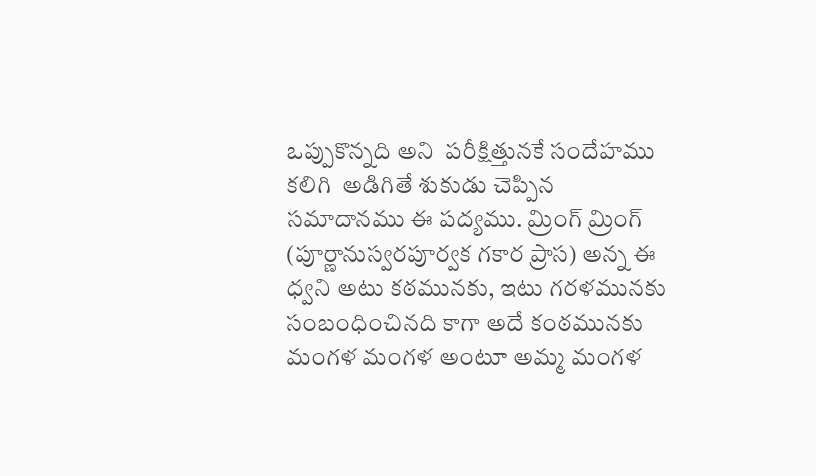ఒప్పుకొన్నది అని  పరీక్షిత్తునకే సందేహము కలిగి  అడిగితే శుకుడు చెప్పిన సమాదానము ఈ పద్యము. మ్రింగ్ మ్రింగ్ (పూర్ణానుస్వరపూర్వక గకార ప్రాస) అన్న ఈ ధ్వని అటు కఠమునకు, ఇటు గరళమునకు సంబంధించినది కాగా అదే కంఠమునకు మంగళ మంగళ అంటూ అమ్మ మంగళ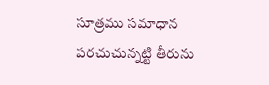సూత్రము సమాధాన పరచుచున్నట్టి తీరును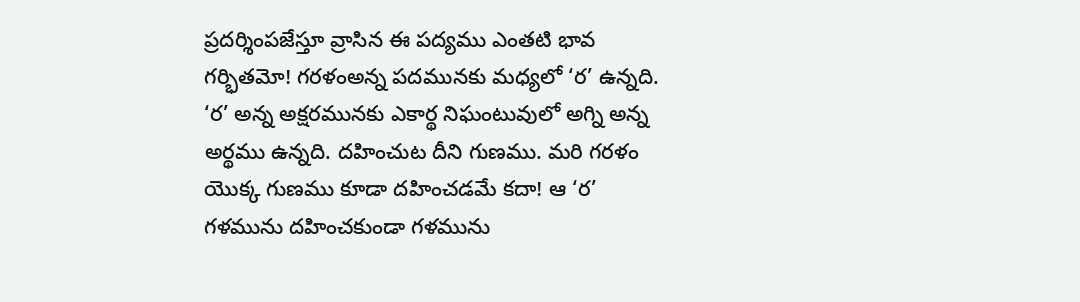ప్రదర్శింపజేస్తూ వ్రాసిన ఈ పద్యము ఎంతటి భావ గర్భితమో! గరళంఅన్న పదమునకు మధ్యలో ‘ర’ ఉన్నది. ‘ర’ అన్న అక్షరమునకు ఎకార్థ నిఘంటువులో అగ్ని అన్న అర్థము ఉన్నది. దహించుట దీని గుణము. మరి గరళం యొక్క గుణము కూడా దహించడమే కదా! ఆ ‘ర’ గళమును దహించకుండా గళమును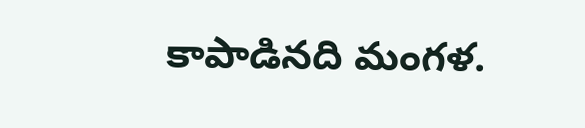కాపాడినది మంగళ.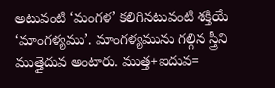అటువంటి ‘మంగళ’ కలిగినటువంటి శక్తియే ‘మాంగళ్యము’. మాంగళ్యమును గల్గిన స్త్రీని ముత్తైదువ అంటారు. ముత్త+ఐదువ=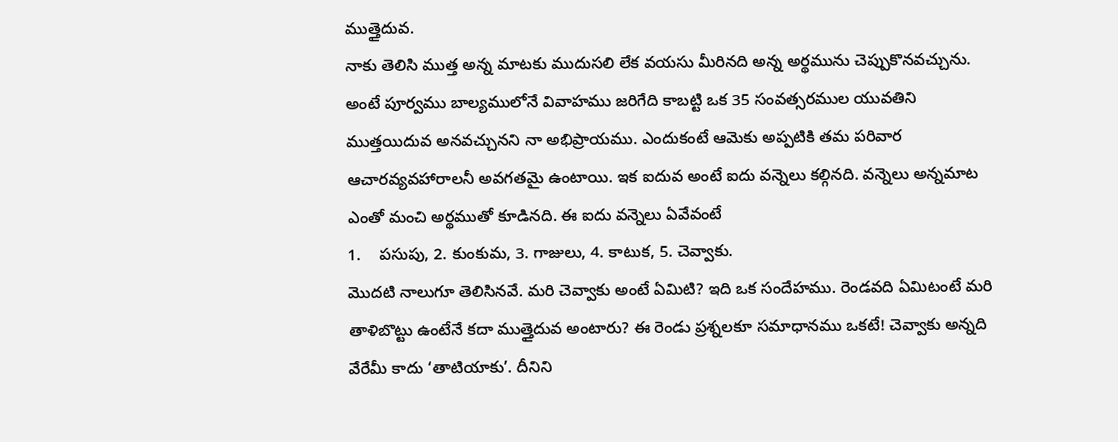ముత్తైదువ.
నాకు తెలిసి ముత్త అన్న మాటకు ముదుసలి లేక వయసు మీరినది అన్న అర్థమును చెప్పుకొనవచ్చును. అంటే పూర్వము బాల్యములోనే వివాహము జరిగేది కాబట్టి ఒక 35 సంవత్సరముల యువతిని ముత్తయిదువ అనవచ్చునని నా అభిప్రాయము. ఎందుకంటే ఆమెకు అప్పటికి తమ పరివార ఆచారవ్యవహారాలనీ అవగతమై ఉంటాయి. ఇక ఐదువ అంటే ఐదు వన్నెలు కల్గినది. వన్నెలు అన్నమాట ఎంతో మంచి అర్థముతో కూడినది. ఈ ఐదు వన్నెలు ఏవేవంటే
1.    పసుపు, 2. కుంకుమ, 3. గాజులు, 4. కాటుక, 5. చెవ్వాకు.
మొదటి నాలుగూ తెలిసినవే. మరి చెవ్వాకు అంటే ఏమిటి? ఇది ఒక సందేహము. రెండవది ఏమిటంటే మరి తాళిబొట్టు ఉంటేనే కదా ముత్తైదువ అంటారు? ఈ రెండు ప్రశ్నలకూ సమాధానము ఒకటే! చెవ్వాకు అన్నది వేరేమీ కాదు ‘తాటియాకు’. దీనిని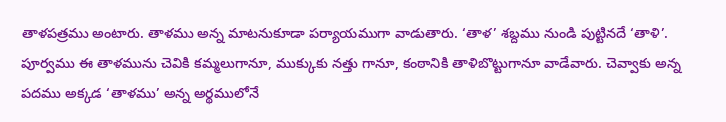తాళపత్రము అంటారు. తాళము అన్న మాటనుకూడా పర్యాయముగా వాడుతారు. ‘తాళ’ శబ్దము నుండి పుట్టినదే ‘తాళి’. పూర్వము ఈ తాళమును చెవికి కమ్మలుగానూ, ముక్కుకు నత్తు గానూ, కంఠానికి తాళిబొట్టుగానూ వాడేవారు. చెవ్వాకు అన్న పదము అక్కడ ‘తాళము’ అన్న అర్థములోనే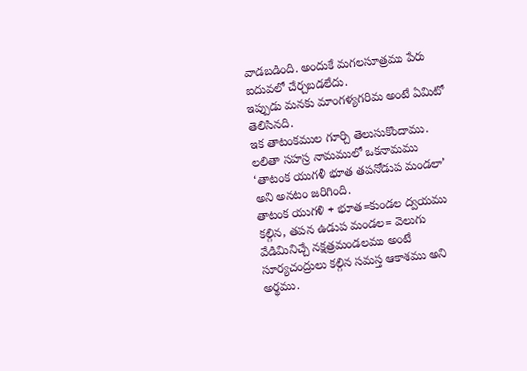వాడబడింది. అందుకే మగలసూత్రము పేరు ఐదువలో చేర్చబడలేదు.
ఇప్పుడు మనకు మాంగళ్యగరిమ అంటే ఏమిటో తెలిసినది.
ఇక తాటంకముల గూర్చి తెలుసుకొందాము.
లలితా సహస్ర నామములో ఒకనామము ‘తాటంక యుగళీ భూత తపనోడుప మండలా’ అని అనటం జరిగింది.
తాటంక యుగళి + భూత=కుండల ద్వయము కల్గిన, తపన ఉడుప మండల= వెలుగు వేడిమినిచ్చే నక్షత్రమండలము అంటే సూర్యచంద్రులు కల్గిన సమస్త ఆకాశము అని అర్థము.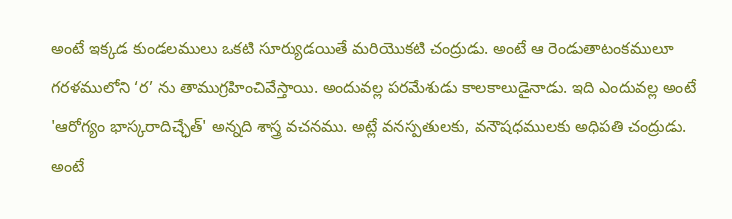అంటే ఇక్కడ కుండలములు ఒకటి సూర్యుడయితే మరియొకటి చంద్రుడు. అంటే ఆ రెండుతాటంకములూ గరళములోని ‘ర’ ను తాముగ్రహించివేస్తాయి. అందువల్ల పరమేశుడు కాలకాలుడైనాడు. ఇది ఎందువల్ల అంటే 'ఆరోగ్యం భాస్కరాదిచ్ఛేత్' అన్నది శాస్త్ర వచనము. అట్లే వనస్పతులకు, వనౌషధములకు అధిపతి చంద్రుడు. అంటే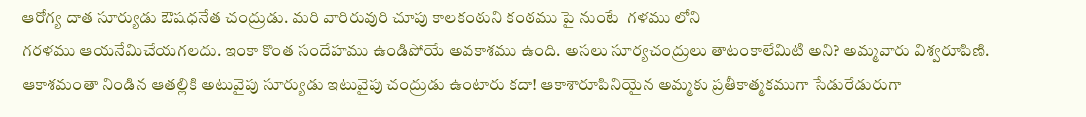ఆరోగ్య దాత సూర్యుడు ఔషధనేత చంద్రుడు. మరి వారిరువురి చూపు కాలకంఠుని కంఠము పై నుంటే  గళము లోని
గరళము ఆయనేమిచేయగలదు. ఇంకా కొంత సందేహము ఉండిపోయే అవకాశము ఉంది. అసలు సూర్యచంద్రులు తాటంకాలేమిటి అని? అమ్మవారు విశ్వరూపిణి. ఆకాశమంతా నిండిన ఆతల్లికి అటువైపు సూర్యుడు ఇటువైపు చంద్రుడు ఉంటారు కదా! ఆకాశారూపినియైన అమ్మకు ప్రతీకాత్మకముగా సేడురేడురుగా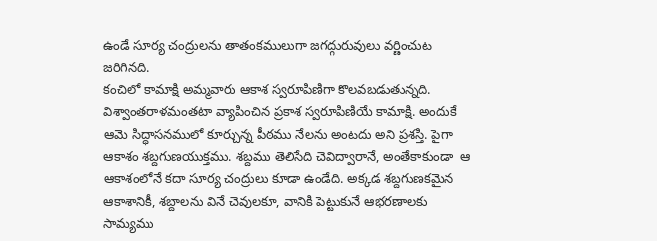ఉండే సూర్య చంద్రులను తాతంకములుగా జగద్గురువులు వర్ణించుట జరిగినది.
కంచిలో కామాక్షి అమ్మవారు ఆకాశ స్వరూపిణిగా కొలవబడుతున్నది.  విశ్వాంతరాళమంతటా వ్యాపించిన ప్రకాశ స్వరూపిణియే కామాక్షి. అందుకే ఆమె సిద్ధాసనములో కూర్చున్న పీఠము నేలను అంటదు అని ప్రశస్తి. పైగా ఆకాశం శబ్దగుణయుక్తము. శబ్దము తెలిసేది చెవిద్వారానే, అంతేకాకుండా  ఆ ఆకాశంలోనే కదా సూర్య చంద్రులు కూడా ఉండేది. అక్కడ శబ్దగుణకమైన ఆకాశానికీ, శబ్దాలను వినే చెవులకూ, వానికి పెట్టుకునే ఆభరణాలకు సామ్యము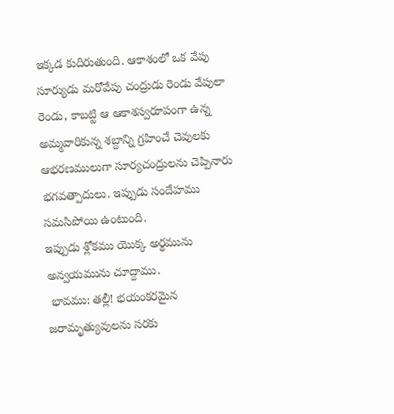ఇక్కడ కుదిరుతుంది. ఆకాశంలో ఒక వేపు సూర్యుడు మరోవేపు చంద్రుడు రెండు వేపులా రెండు, కాబట్టి ఆ ఆకాశస్వరూపంగా ఉన్న అమ్మవారికున్న శబ్దాన్ని గ్రహించే చెవులకు ఆభరణములుగా సూర్యచంద్రులను చెప్పినారు భగవత్పాదులు. ఇప్పుడు సందేహము సమసిపోయి ఉంటుంది.
ఇప్పుడు శ్లోకము యొక్క అర్థమును అన్వయమును చూద్దాము.
 భావము: తల్లీ! భయంకరమైన జరామృత్యువులను సరకు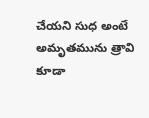చేయని సుధ అంటే  అమృతమును త్రావి కూడా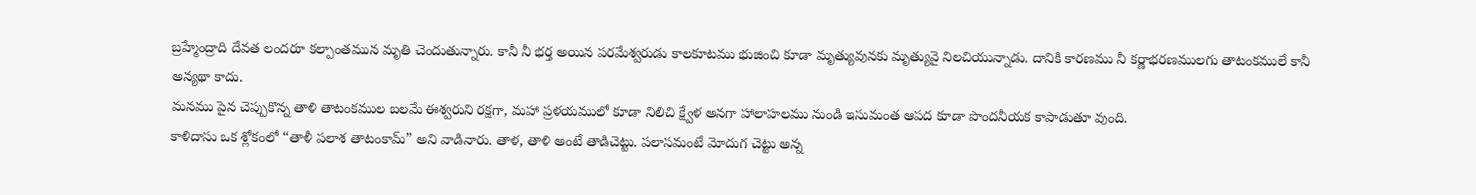బ్రహ్మేంద్రాది దేవత లందరూ కల్పాంతమున మృతి చెందుతున్నారు. కానీ నీ భర్త అయిన పరమేశ్వరుడు కాలకూటము భుజించి కూడా మృత్యువునకు మృత్యువై నిలచియున్నాడు. దానికి కారణము నీ కర్ణాభరణములగు తాటంకములే కానీ అన్యథా కాదు.
మనము పైన చెప్పుకొన్న తాళి తాటంకముల బలమే ఈశ్వరుని రక్షగా, మహా ప్రళయములో కూడా నిలిచి క్ష్వేళ అనగా హాలాహలము నుండి ఇసుమంత ఆపద కూడా పొందనీయక కాపాడుతూ వుంది.
కాళిదాసు ఒక శ్లోకంలో “తాళీ పలాశ తాటంకామ్” అని వాడినారు. తాళ, తాళి అంటే తాడిచెట్టు. పలాసమంటే మోదుగ చెట్టు అన్న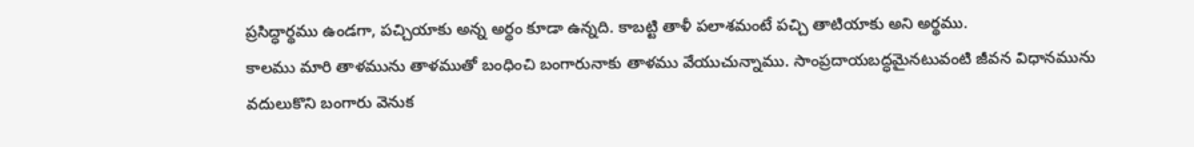ప్రసిద్ధార్థము ఉండగా, పచ్చియాకు అన్న అర్థం కూడా ఉన్నది. కాబట్టి తాళీ పలాశమంటే పచ్చి తాటియాకు అని అర్థము.
కాలము మారి తాళమును తాళముతో బంధించి బంగారునాకు తాళము వేయుచున్నాము. సాంప్రదాయబద్ధమైనటువంటి జీవన విధానమును వదులుకొని బంగారు వెనుక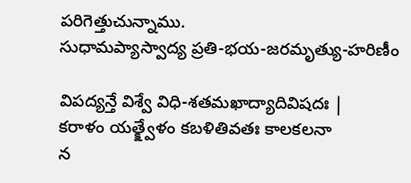పరిగెత్తుచున్నాము.
సుధామప్యాస్వాద్య ప్రతి-భయ-జరమృత్యు-హరిణీం

విపద్యన్తే విశ్వే విధి-శతమఖాద్యాదివిషదః |
కరాళం యత్క్ష్వేళం కబళితివతః కాలకలనా
న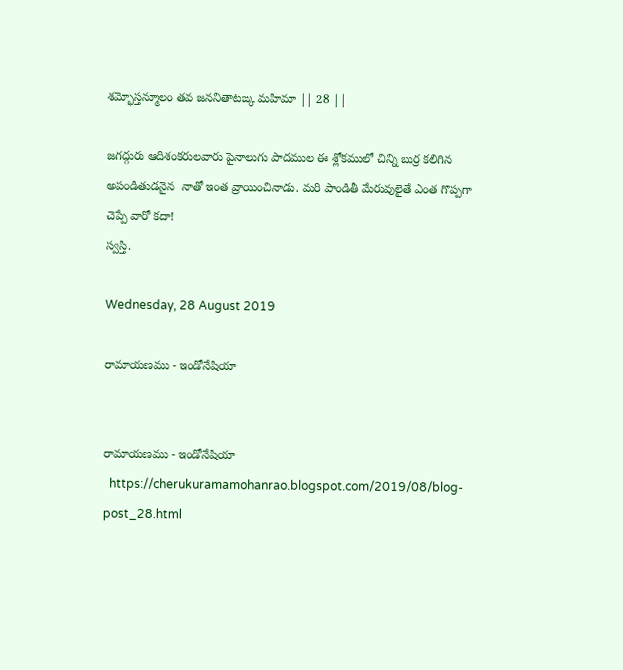శమ్భోస్తన్మూలం తవ జననితాటఙ్క మహిమా || 28 ||

జగద్గురు ఆదిశంకరులవారు పైనాలుగు పాదముల ఈ శ్లోకములో చిన్ని బుర్ర కలిగిన అపండితుడనైన  నాతో ఇంత వ్రాయించినాడు. మరి పాండితీ మేరువులైతే ఎంత గొప్పగా చెప్పే వారో కదా!
స్వస్తి.

Wednesday, 28 August 2019

రామాయణము - ఇండోనేషియా


రామాయణము - ఇండోనేషియా
  https://cherukuramamohanrao.blogspot.com/2019/08/blog-post_28.html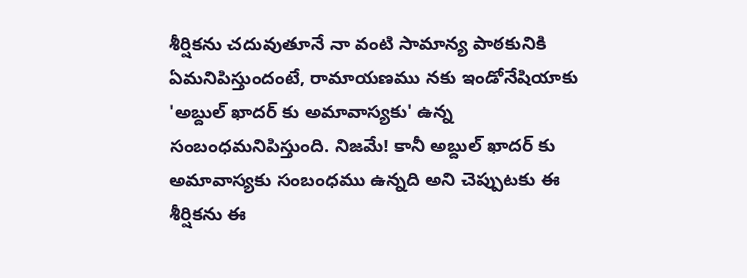శీర్షికను చదువుతూనే నా వంటి సామాన్య పాఠకునికి  ఏమనిపిస్తుందంటే, రామాయణము నకు ఇండోనేషియాకు 'అబ్దుల్ ఖాదర్ కు అమావాస్యకు' ఉన్న సంబంధమనిపిస్తుంది. నిజమే! కానీ అబ్దుల్ ఖాదర్ కు అమావాస్యకు సంబంధము ఉన్నది అని చెప్పుటకు ఈ శీర్షికను ఈ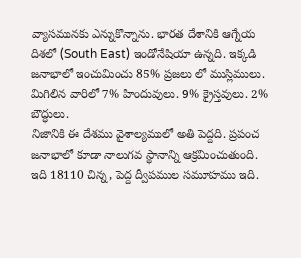వ్యాసమునకు ఎన్నుకొన్నాను. భారత దేశానికి ఆగ్నేయ దిశలో (South East) ఇండోనేషియా ఉన్నది. ఇక్కడి జనాభాలో ఇంచుమించు 85% ప్రజలు లో ముస్లిములు. మిగిలిన వారిలో 7% హిందువులు. 9% క్రైస్తవులు. 2% బౌద్ధులు.
నిజానికి ఈ దేశము వైశాల్యములో అతి పెద్దది. ప్రపంచ జనాభాలో కూడా నాలుగవ స్థానాన్ని ఆక్రమించుతుంది. ఇది 18110 చిన్న, పెద్ద ద్వీపముల సమూహము ఇది.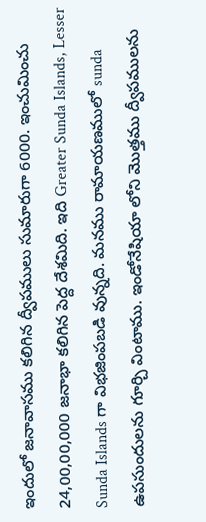ఇందులో జనావాసము కలిగిన ద్వీపములు సుమారుగా 6000. ఇంచుమించు 24,00,00,000 జనాభా కలిగిన పెద్ద దేశమిది. ఇది Greater Sunda Islands, Lesser Sunda Islands గా విభజింపబడి వున్నది. మనము రామాయణములో sunda ఉపసుందులను గూర్చి వింటాము. ఇండోనేషియా లోని మొత్తము ద్వీపములను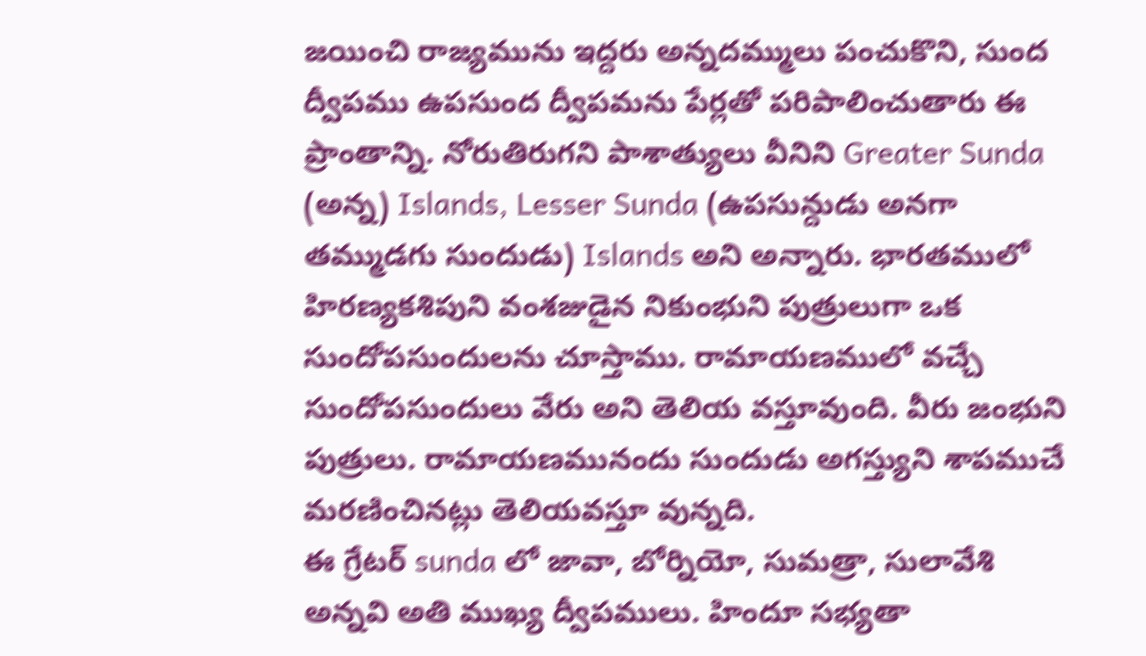జయించి రాజ్యమును ఇద్దరు అన్నదమ్ములు పంచుకొని, సుంద ద్వీపము ఉపసుంద ద్వీపమను పేర్లతో పరిపాలించుతారు ఈ ప్రాంతాన్ని. నోరుతిరుగని పాశాత్యులు వీనిని Greater Sunda (అన్న) Islands, Lesser Sunda (ఉపసున్దుడు అనగా తమ్ముడగు సుందుడు) Islands అని అన్నారు. భారతములో హిరణ్యకశిపుని వంశజుడైన నికుంభుని పుత్రులుగా ఒక సుందోపసుందులను చూస్తాము. రామాయణములో వచ్చే సుందోపసుందులు వేరు అని తెలియ వస్తూవుంది. వీరు జంభుని పుత్రులు. రామాయణమునందు సుందుడు అగస్త్యుని శాపముచే మరణించినట్లు తెలియవస్తూ వున్నది.
ఈ గ్రేటర్ sunda లో జావా, బోర్నియో, సుమత్రా, సులావేశి అన్నవి అతి ముఖ్య ద్వీపములు. హిందూ సభ్యతా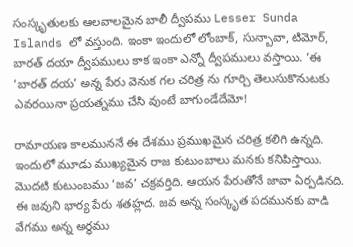సంస్కృతులకు ఆలవాలమైన బాలీ ద్వీపము Lesser Sunda Islands లో వస్తుంది. ఇంకా ఇందులో లోంబాక్, సున్బావా, టిమోర్, బారత్ దయా ద్వీపములు కాక ఇంకా ఎన్నో ద్వీపములు వస్తాయి. ‘ఈ ‘బారత్ దయ’ అన్న పేరు వెనుక గల చరిత్ర ను గూర్చి తెలుసుకొనుటకు ఎవరయినా ప్రయత్నము చేసి వుంటే బాగుండేదేమో!

రామాయణ కాలముననే ఈ దేశము ప్రముఖమైన చరిత్ర కలిగి ఉన్నది. ఇందులో మూడు ముఖ్యమైన రాజ కుటుంబాలు మనకు కనిపిస్తాయి. మొదటి కుటుంబము ‘జవ’ చక్రవర్తిది. ఆయన పేరుతోనే జావా ఏర్పడినది. ఈ జవుని భార్య పేరు శతహ్లద. జవ అన్న సంస్కృత పదమునకు వాడి వేగము అన్న అర్థము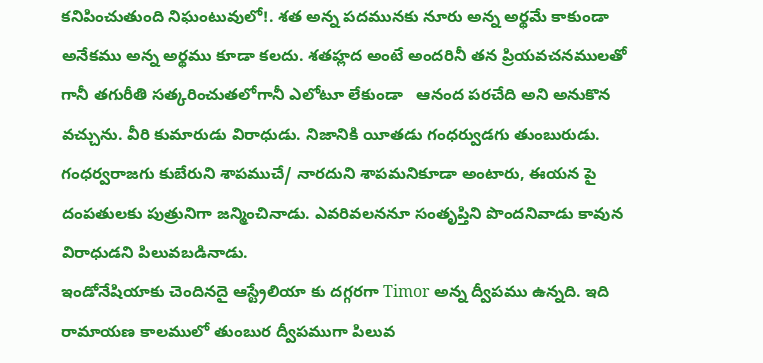కనిపించుతుంది నిఘంటువులో!. శత అన్న పదమునకు నూరు అన్న అర్థమే కాకుండా అనేకము అన్న అర్థము కూడా కలదు. శతహ్లద అంటే అందరినీ తన ప్రియవచనములతో గానీ తగురీతి సత్కరించుతలోగానీ ఎలోటూ లేకుండా   ఆనంద పరచేది అని అనుకొన వచ్చును. వీరి కుమారుడు విరాధుడు. నిజానికి యీతడు గంధర్వుడగు తుంబురుడు. గంధర్వరాజగు కుబేరుని శాపముచే/ నారదుని శాపమనికూడా అంటారు, ఈయన పై దంపతులకు పుత్రునిగా జన్మించినాడు. ఎవరివలననూ సంతృప్తిని పొందనివాడు కావున విరాధుడని పిలువబడినాడు.
ఇండోనేషియాకు చెందినదై ఆస్ట్రేలియా కు దగ్గరగా Timor అన్న ద్వీపము ఉన్నది. ఇది రామాయణ కాలములో తుంబుర ద్వీపముగా పిలువ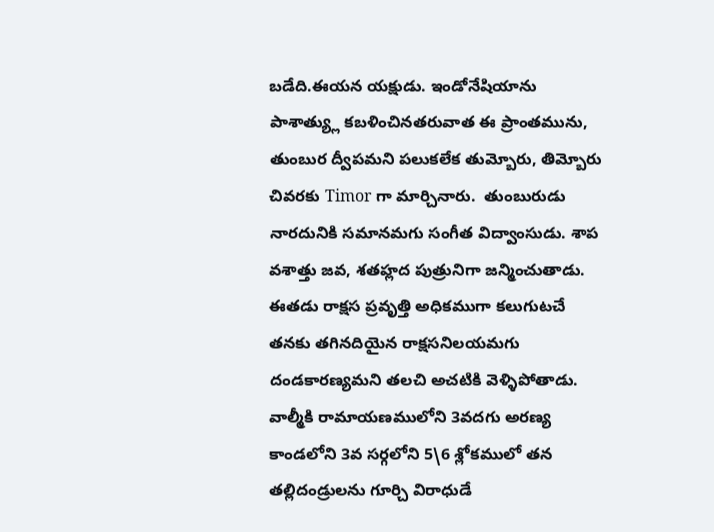బడేది.ఈయన యక్షుడు. ఇండోనేషియాను పాశాత్య్లు కబళించినతరువాత ఈ ప్రాంతమును, తుంబుర ద్వీపమని పలుకలేక తుమ్బోరు, తిమ్బోరు చివరకు Timor గా మార్చినారు.  తుంబురుడు నారదునికి సమానమగు సంగీత విద్వాంసుడు. శాప వశాత్తు జవ, శతహ్లద పుత్రునిగా జన్మించుతాడు. ఈతడు రాక్షస ప్రవృత్తి అధికముగా కలుగుటచే తనకు తగినదియైన రాక్షసనిలయమగు దండకారణ్యమని తలచి అచటికి వెళ్ళిపోతాడు.
వాల్మీకి రామాయణములోని 3వదగు అరణ్య కాండలోని 3వ సర్గలోని 5\6 శ్లోకములో తన తల్లిదండ్రులను గూర్చి విరాధుడే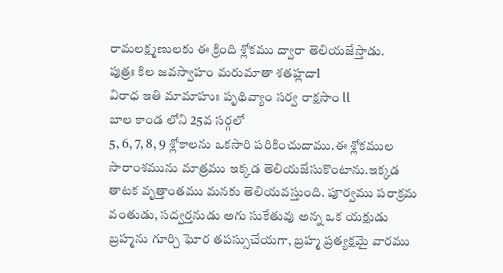రామలక్ష్మణులకు ఈ క్రింది శ్లోకము ద్వారా తెలియజేస్తాడు.
పుత్రః కిల జవస్వాహం మరుమాతా శతహ్లదాl
విరాధ ఇతి మామాహుః పృథివ్యాం సర్వ రాక్షసాం ll
బాల కాండ లోని 25వ సర్గలో
5, 6, 7, 8, 9 శ్లోకాలను ఒకసారి పరికించుదాము.ఈ శ్లోకముల సారాంశమును మాత్రము ఇక్కడ తెలియజేసుకొంటాను.ఇక్కడ తాటక వృత్తాంతము మనకు తెలియవస్తుంది. పూర్వము పరాక్రమ వంతుడు, సద్వర్తనుడు అగు సుకేతువు అన్న ఒక యక్షుడు బ్రహ్మను గూర్చి ఘోర తపస్సుచేయగా, బ్రహ్మ ప్రత్యక్షమై వారము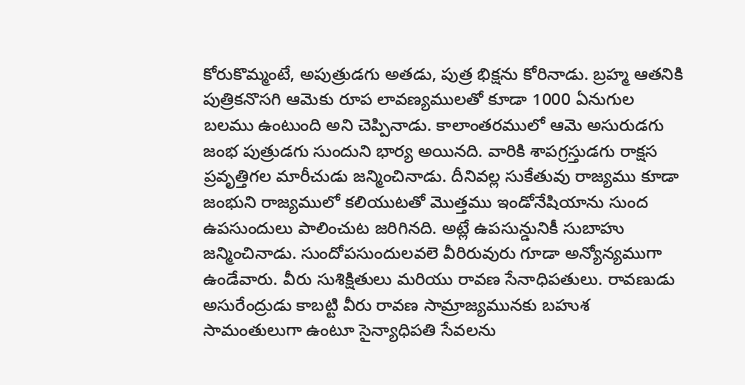కోరుకొమ్మంటే, అపుత్రుడగు అతడు, పుత్ర భిక్షను కోరినాడు. బ్రహ్మ ఆతనికి పుత్రికనొసగి ఆమెకు రూప లావణ్యములతో కూడా 1000 ఏనుగుల బలము ఉంటుంది అని చెప్పినాడు. కాలాంతరములో ఆమె అసురుడగు జంభ పుత్రుడగు సుందుని భార్య అయినది. వారికి శాపగ్రస్తుడగు రాక్షస ప్రవృత్తిగల మారీచుడు జన్మించినాడు. దీనివల్ల సుకేతువు రాజ్యము కూడా జంభుని రాజ్యములో కలియుటతో మొత్తము ఇండోనేషియాను సుంద ఉపసుందులు పాలించుట జరిగినది. అట్లే ఉపసున్డునికీ సుబాహు జన్మించినాడు. సుందోపసుందులవలె వీరిరువురు గూడా అన్యోన్యముగా ఉండేవారు. వీరు సుశిక్షితులు మరియు రావణ సేనాధిపతులు. రావణుడు అసురేంద్రుడు కాబట్టి వీరు రావణ సామ్రాజ్యమునకు బహుశ సామంతులుగా ఉంటూ సైన్యాధిపతి సేవలను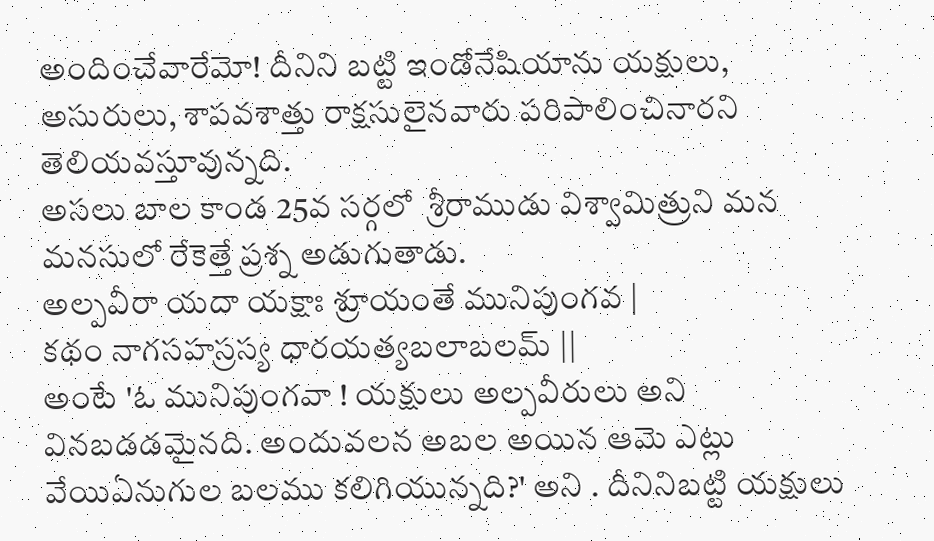అందించేవారేమో! దీనిని బట్టి ఇండోనేషియాను యక్షులు, అసురులు, శాపవశాత్తు రాక్షసులైనవారు పరిపాలించినారని తెలియవస్తూవున్నది.
అసలు బాల కాండ 25వ సర్గలో  శ్రీరాముడు విశ్వామిత్రుని మన మనసులో రేకెత్తే ప్రశ్న అడుగుతాడు.
అల్పవీరా యదా యక్షాః శ్రూయంతే మునిపుంగవ |
కథం నాగసహస్రస్య ధారయత్యబలాబలమ్ ||
అంటే 'ఓ మునిపుంగవా ! యక్షులు అల్పవీరులు అని వినబడడమైనది. అందువలన అబల అయిన ఆమె ఎట్లు వేయిఏనుగుల బలము కలిగియున్నది?' అని . దీనినిబట్టి యక్షులు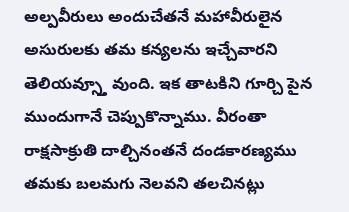అల్పవీరులు అందుచేతనే మహావీరులైన అసురులకు తమ కన్యలను ఇచ్చేవారని తెలియవ్స్తూ వుంది. ఇక తాటకిని గూర్చి పైన ముందుగానే చెప్పుకొన్నాము. వీరంతా రాక్షసాక్రుతి దాల్చినంతనే దండకారణ్యము తమకు బలమగు నెలవని తలచినట్లు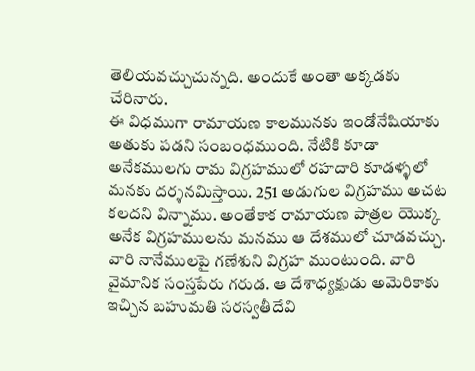తెలియవచ్చుచున్నది. అందుకే అంతా అక్కడకు చేరినారు.
ఈ విధముగా రామాయణ కాలమునకు ఇండోనేషియాకు అతుకు పడని సంబంధముంది. నేటికి కూడా అనేకములగు రామ విగ్రహములో రహదారి కూడళ్ళలో మనకు దర్శనమిస్తాయి. 251 అడుగుల విగ్రహము అచట కలదని విన్నాము. అంతేకాక రామాయణ పాత్రల యొక్క అనేక విగ్రహములను మనము ఆ దేశములో చూడవచ్చు. వారి నానేములపై గణేశుని విగ్రహ ముంటుంది. వారి వైమానిక సంస్తపేరు గరుడ. ఆ దేశాధ్యక్షుడు అమెరికాకు ఇచ్చిన బహుమతి సరస్వతీదేవి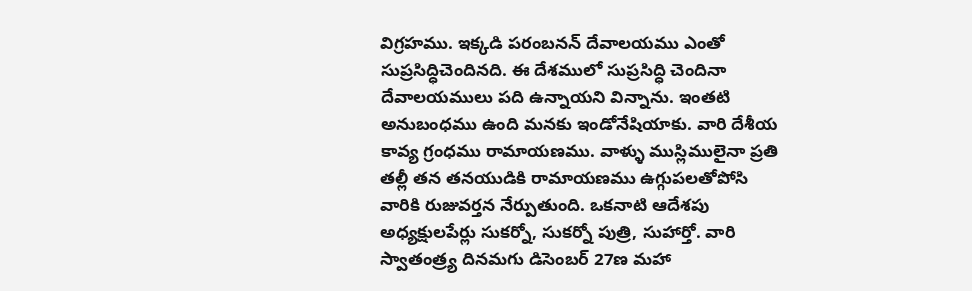విగ్రహము. ఇక్కడి పరంబనన్ దేవాలయము ఎంతో సుప్రసిద్ధిచెందినది. ఈ దేశములో సుప్రసిద్ధి చెందినా దేవాలయములు పది ఉన్నాయని విన్నాను. ఇంతటి అనుబంధము ఉంది మనకు ఇండోనేషియాకు. వారి దేశీయ కావ్య గ్రంధము రామాయణము. వాళ్ళు ముస్లిములైనా ప్రతి తల్లీ తన తనయుడికి రామాయణము ఉగ్గుపలతోపోసి వారికి రుజువర్తన నేర్పుతుంది. ఒకనాటి ఆదేశపు అధ్యక్షులపేర్లు సుకర్నో, సుకర్నో పుత్రి, సుహార్తో. వారి స్వాతంత్ర్య దినమగు డిసెంబర్ 27ణ మహా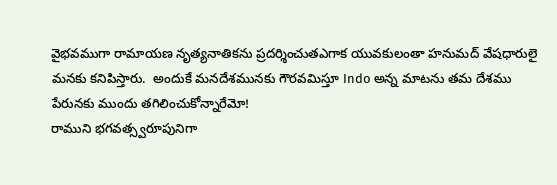వైభవముగా రామాయణ నృత్యనాతికను ప్రదర్శించుతఎగాక యువకులంతా హనుమద్ వేషధారులై మనకు కనిపిస్తారు.  అందుకే మనదేశమునకు గౌరవమిస్తూ Indo అన్న మాటను తమ దేశము పేరునకు ముందు తగిలించుకోన్నారేమో!
రాముని భగవత్స్వరూపునిగా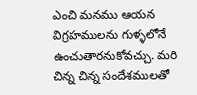ఎంచి మనము ఆయన విగ్రహములను గుళ్ళలోనే ఉంచుతారనుకోవచ్చు. మరి చిన్న చిన్న సందేశములతో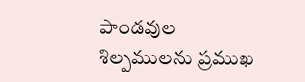పాండవుల శిల్పములను ప్రముఖ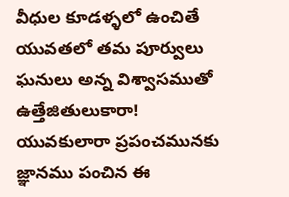వీధుల కూడళ్ళలో ఉంచితే యువతలో తమ పూర్వులు ఘనులు అన్న విశ్వాసముతో ఉత్తేజితులుకారా!
యువకులారా ప్రపంచమునకు జ్ఞానము పంచిన ఈ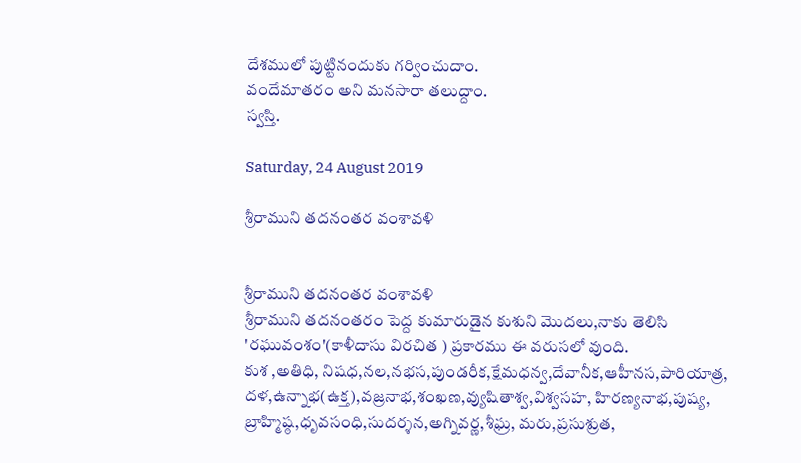దేశములో పుట్టినందుకు గర్వించుదాం.
వందేమాతరం అని మనసారా తలుద్దాం.
స్వస్తి.

Saturday, 24 August 2019

శ్రీరాముని తదనంతర వంశావళి


శ్రీరాముని తదనంతర వంశావళి
శ్రీరాముని తదనంతరం పెద్ద కుమారుడైన కుశుని మొదలు,నాకు తెలిసి 'రఘువంశం'(కాళీదాసు విరచిత ) ప్రకారము ఈ వరుసలో వుంది.
కుశ ,అతిధి, నిషధ,నల,నభస,పుండరీక,క్షేమధన్వ,దేవానీక,ఆహీనస,పారియాత్ర, దళ,ఉన్నాభ(ఉక్త),వజ్రనాభ,శంఖణ,వ్యుషితాశ్వ,విశ్వసహ, హిరణ్యనాభ,పుష్య, బ్రాహ్మిష్ఠ,ధృవసంధి,సుదర్శన,అగ్నివర్ణ,శీఘ్ర, మరు,ప్రసుశ్రుత,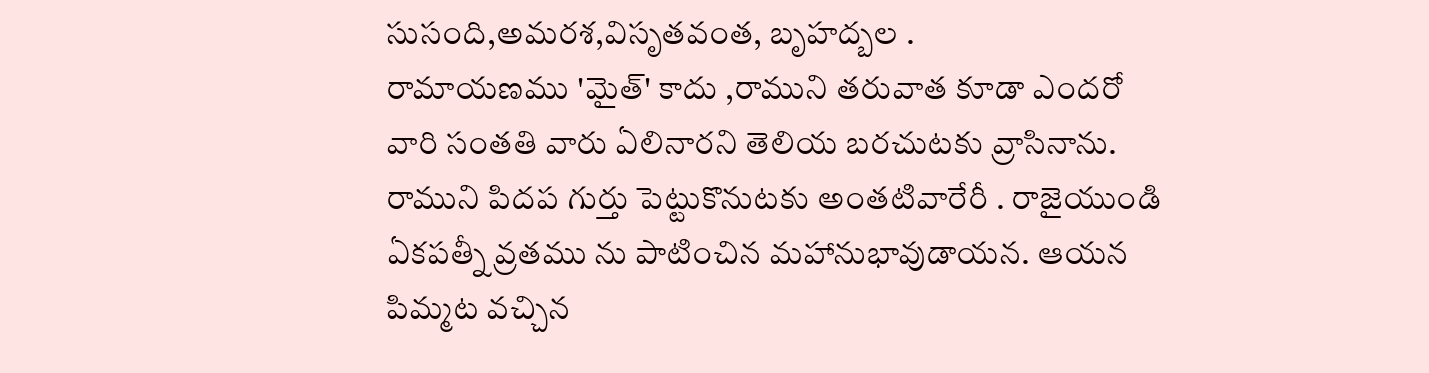సుసంది,అమరశ,విసృతవంత, బృహద్బల .
రామాయణము 'మైత్' కాదు ,రాముని తరువాత కూడా ఎందరో వారి సంతతి వారు ఏలినారని తెలియ బరచుటకు వ్రాసినాను. రాముని పిదప గుర్తు పెట్టుకొనుటకు అంతటివారేరీ . రాజైయుండి ఏకపత్నీ వ్రతము ను పాటించిన మహానుభావుడాయన. ఆయన పిమ్మట వచ్చిన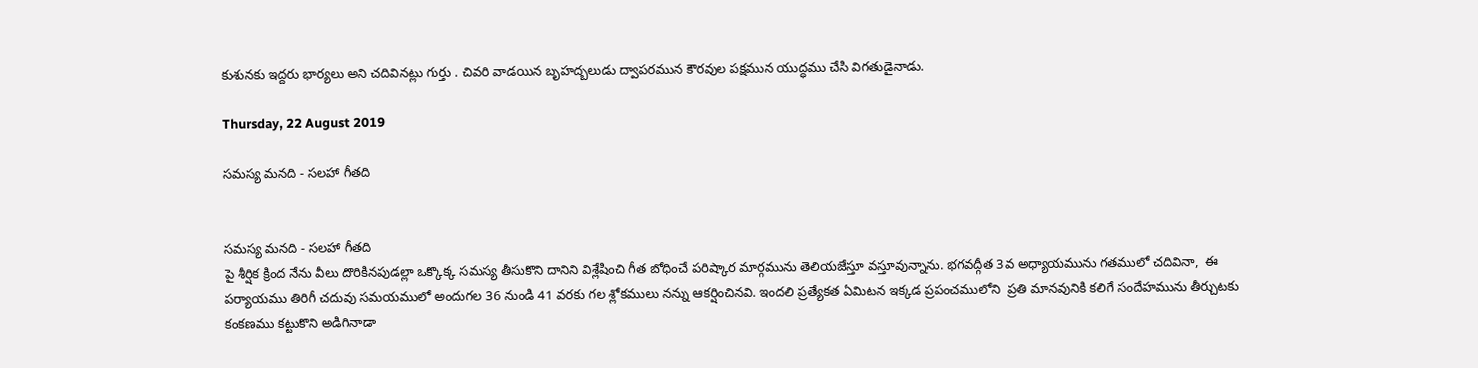కుశునకు ఇద్దరు భార్యలు అని చదివినట్లు గుర్తు . చివరి వాడయిన బృహద్బలుడు ద్వాపరమున కౌరవుల పక్షమున యుద్ధము చేసి విగతుడైనాడు.

Thursday, 22 August 2019

సమస్య మనది - సలహా గీతది


సమస్య మనది - సలహా గీతది
పై శీర్షిక క్రింద నేను వీలు దొరికినపుడల్లా ఒక్కొక్క సమస్య తీసుకొని దానిని విశ్లేషించి గీత బోధించే పరిష్కార మార్గమును తెలియజేస్తూ వస్తూవున్నాను. భగవద్గీత 3వ అధ్యాయమును గతములో చదివినా,  ఈ పర్యాయము తిరిగీ చదువు సమయములో అందుగల 36 నుండి 41 వరకు గల శ్లోకములు నన్ను ఆకర్షించినవి. ఇందలి ప్రత్యేకత ఏమిటన ఇక్కడ ప్రపంచములోని  ప్రతి మానవునికి కలిగే సందేహమును తీర్చుటకు కంకణము కట్టుకొని అడిగినాడా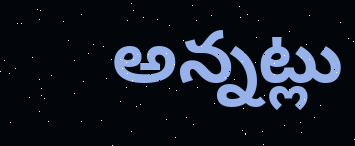అన్నట్లు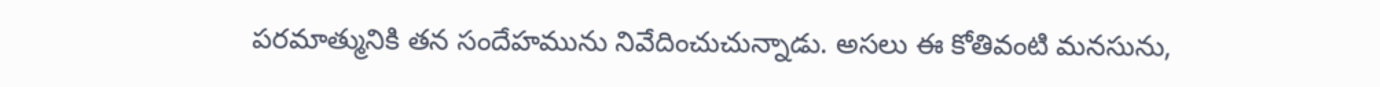పరమాత్మునికి తన సందేహమును నివేదించుచున్నాడు. అసలు ఈ కోతివంటి మనసును,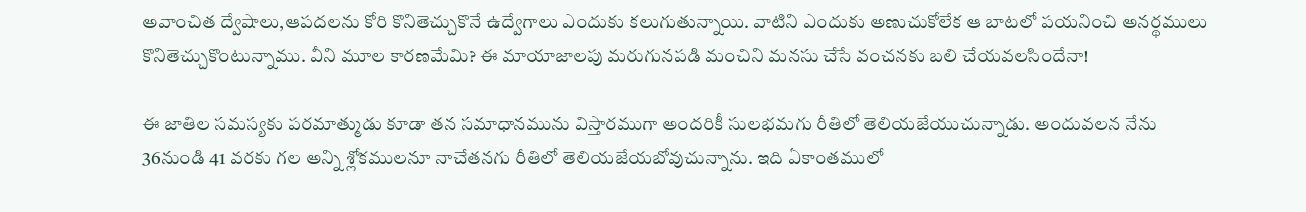అవాంచిత ద్వేషాలు,ఆపదలను కోరి కొనితెచ్చుకొనే ఉద్వేగాలు ఎందుకు కలుగుతున్నాయి. వాటిని ఎందుకు అణుచుకోలేక ఆ బాటలో పయనించి అనర్థములు కొనితెచ్చుకొంటున్నాము. వీని మూల కారణమేమి? ఈ మాయాజాలపు మరుగునపడి మంచిని మనసు చేసే వంచనకు బలి చేయవలసిందేనా!

ఈ జాతిల సమస్యకు పరమాత్ముడు కూడా తన సమాధానమును విస్తారముగా అందరికీ సులభమగు రీతిలో తెలియజేయుచున్నాడు. అందువలన నేను 36నుండి 41 వరకు గల అన్ని శ్లోకములనూ నాచేతనగు రీతిలో తెలియజేయబోవుచున్నాను. ఇది ఏకాంతములో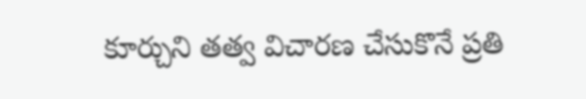కూర్చుని తత్వ విచారణ చేసుకొనే ప్రతి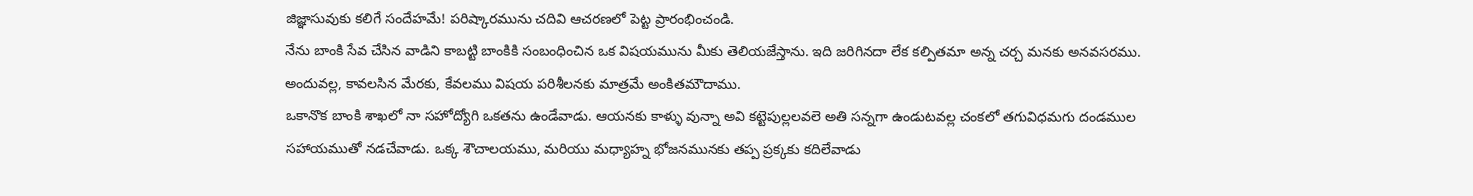జిజ్ఞాసువుకు కలిగే సందేహమే! పరిష్కారమును చదివి ఆచరణలో పెట్ట ప్రారంభించండి.
నేను బాంకి సేవ చేసిన వాడిని కాబట్టి బాంకికి సంబంధించిన ఒక విషయమును మీకు తెలియజేస్తాను. ఇది జరిగినదా లేక కల్పితమా అన్న చర్చ మనకు అనవసరము. అందువల్ల, కావలసిన మేరకు, కేవలము విషయ పరిశీలనకు మాత్రమే అంకితమౌదాము.
ఒకానొక బాంకి శాఖలో నా సహోద్యోగి ఒకతను ఉండేవాడు. ఆయనకు కాళ్ళు వున్నా అవి కట్టెపుల్లలవలె అతి సన్నగా ఉండుటవల్ల చంకలో తగువిధమగు దండముల సహాయముతో నడచేవాడు. ఒక్క శౌచాలయము, మరియు మధ్యాహ్న భోజనమునకు తప్ప ప్రక్కకు కదిలేవాడు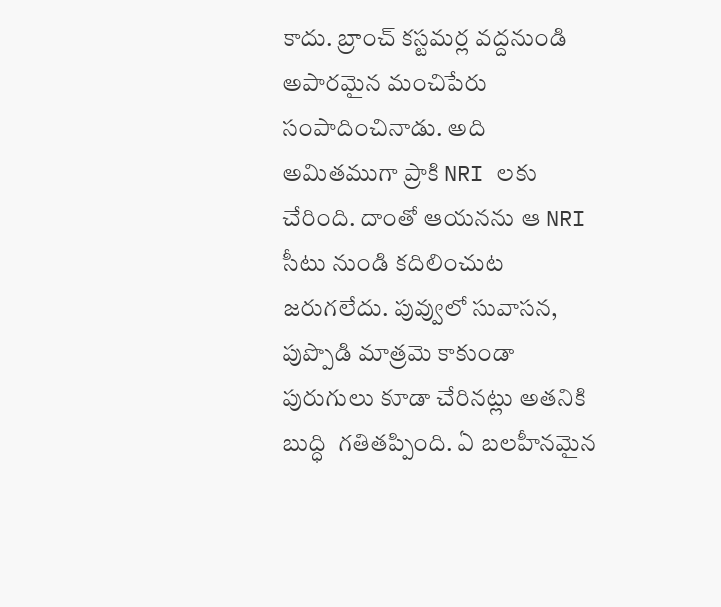కాదు. బ్రాంచ్ కస్టమర్ల వద్దనుండి అపారమైన మంచిపేరు సంపాదించినాడు. అది అమితముగా ప్రాకి NRI లకు చేరింది. దాంతో ఆయనను ఆ NRI సీటు నుండి కదిలించుట జరుగలేదు. పువ్వులో సువాసన, పుప్పొడి మాత్రమె కాకుండా పురుగులు కూడా చేరినట్లు అతనికి బుద్ధి  గతితప్పింది. ఏ బలహీనమైన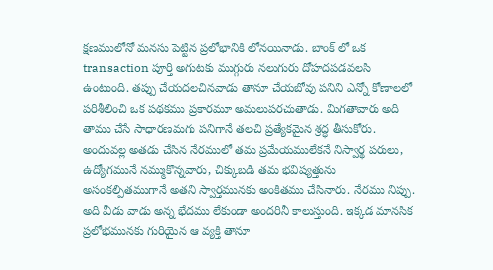క్షణములోనో మనసు పెట్టిన ప్రలోభానికి లోనయినాడు. బాంక్ లో ఒక transaction పూర్తి అగుటకు ముగ్గురు నలుగురు దోహదపడవలసి ఉంటుంది. తప్పు చేయదలచినవాడు తానూ చేయబోవు పనిని ఎన్నో కోణాలలో పరిశీలించి ఒక పథకము ప్రకారమూ అమలుపరచుతాడు. మిగతావారు అది తాము చేసే సాధారణమగు పనిగానే తలచి ప్రత్యేకమైన శ్రద్ధ తీసుకోరు. అందువల్ల అతడు చేసిన నేరములో తమ ప్రమేయములేకనే నిస్వార్థ పరులు, ఉద్యోగమునే నమ్ముకొన్నవారు, చిక్కుబడి తమ భవిష్యత్తును అసంకల్పితముగానే అతని స్వార్తమునకు అంకితము చేసినారు. నేరము నిప్పు. అది వీడు వాడు అన్న భేదము లేకుండా అందరినీ కాలుస్తుంది. ఇక్కడ మానసిక ప్రలోభమునకు గురియైన ఆ వ్యక్తి తానూ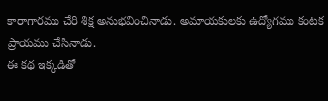కారాగారము చేరి శిక్ష అనుభవించినాడు. అమాయకులకు ఉద్యోగము కంటక ప్రాయము చేసినాడు.
ఈ కథ ఇక్కడితో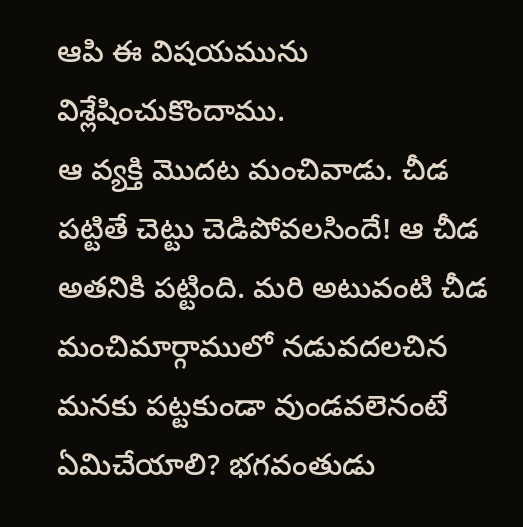ఆపి ఈ విషయమును విశ్లేషించుకొందాము.
ఆ వ్యక్తి మొదట మంచివాడు. చీడ పట్టితే చెట్టు చెడిపోవలసిందే! ఆ చీడ అతనికి పట్టింది. మరి అటువంటి చీడ మంచిమార్గాములో నడువదలచిన మనకు పట్టకుండా వుండవలెనంటే ఏమిచేయాలి? భగవంతుడు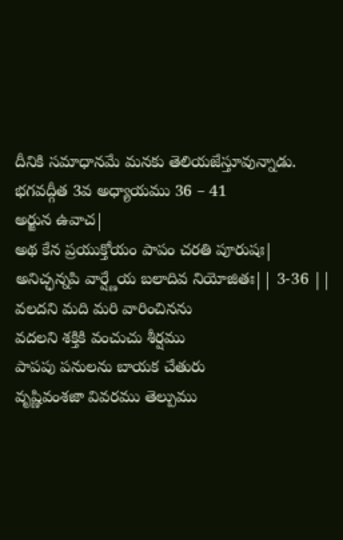దీనికి సమాధానమే మనకు తెలియజేస్తూవున్నాడు.
భగవద్గీత 3వ అధ్యాయము 36 – 41
అర్జున ఉవాచ|
అథ కేన ప్రయుక్తోయం పాపం చరతి పూరుషః|
అనిచ్ఛన్నపి వార్ష్ణేయ బలాదివ నియోజితః|| 3-36 ||
వలదని మది మరి వారించినను
వదలని శక్తికి వంచుచు శీర్షము
పాపపు పనులను బాయక చేతురు
వృష్ణివంశజా వివరము తెల్పుము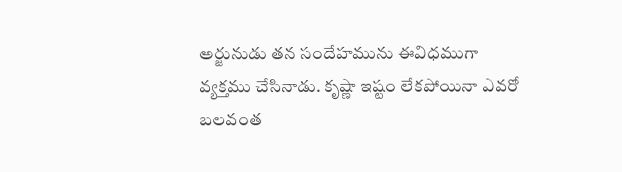అర్జునుడు తన సందేహమును ఈవిధముగా వ్యక్తము చేసినాడు. కృష్ణా ఇష్టం లేకపోయినా ఎవరో బలవంత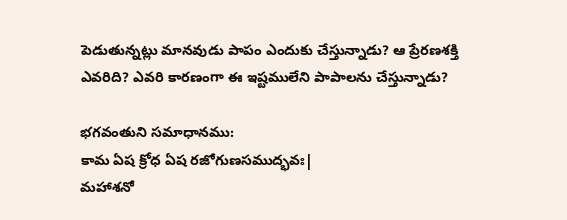పెడుతున్నట్లు మానవుడు పాపం ఎందుకు చేస్తున్నాడు? ఆ ప్రేరణశక్తి ఎవరిది? ఎవరి కారణంగా ఈ ఇష్టములేని పాపాలను చేస్తున్నాడు?

భగవంతుని సమాధానము:
కామ ఏష క్రోధ ఏష రజోగుణసముద్భవః|
మహాశనో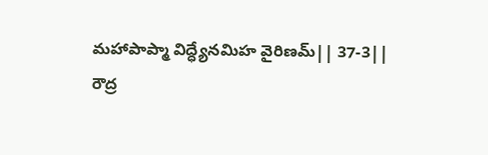మహాపాప్మా విద్ధ్యేనమిహ వైరిణమ్|| 37-3||
రౌద్ర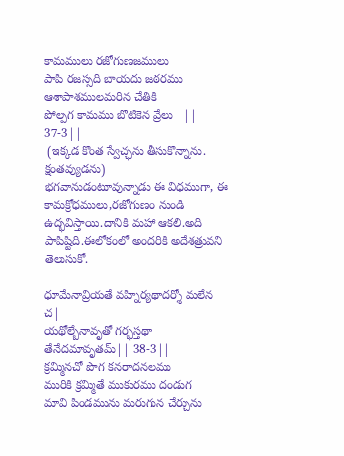కామములు రజోగుణజములు
పాపి రజస్సది బాయదు జఠరము
ఆశాపాశములమరిన చేతికి
పోల్పగ కామము బొటికెన వ్రేలు   || 37-3||
 (ఇక్కడ కొంత స్వేచ్ఛను తీసుకొన్నాను. క్షంతవ్యుడను)
భగవానుడంటూవున్నాడు ఈ విధముగా, ఈ కామక్రోధములు,రజోగుణం నుండి ఉద్భవిస్తాయి.దానికి మహా ఆకలి.అది పాపిష్టిది.ఈలోకంలో అందరికి అదేశత్రువని తెలుసుకో.

ధూమేనావ్రియతే వహ్నిర్యథాదర్శో మలేన చ|
యథోల్బేనావృతో గర్భస్తథా తేనేదమావృతమ్|| 38-3||
క్రమ్మినచో పొగ కనరాదనలము
మురికి క్రమ్మితే ముకురము దండుగ
మావి పిండమును మరుగున చేర్చును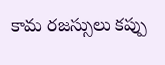కామ రజస్సులు కప్పు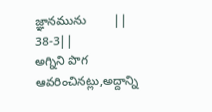జ్ఞానమును        || 38-3||
అగ్నిని పొగ ఆవరించినట్లు,అద్దాన్ని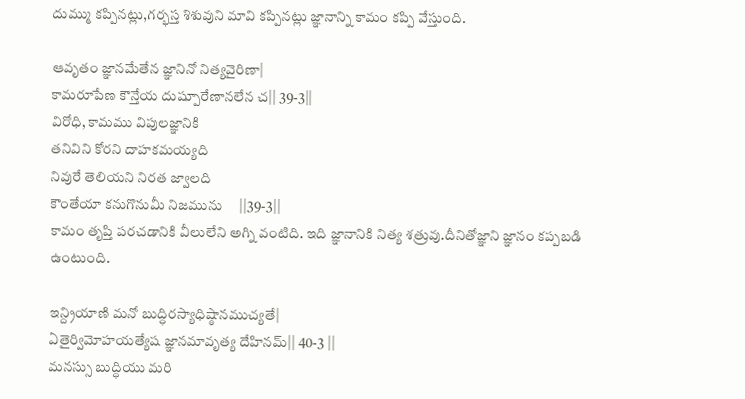దుమ్ము కప్పినట్లు,గర్భస్త శిశువుని మావి కప్పినట్లు జ్ఞానాన్ని కామం కప్పి వేస్తుంది.

ఆవృతం జ్ఞానమేతేన జ్ఞానినో నిత్యవైరిణా|
కామరూపేణ కౌన్తేయ దుష్పూరేణానలేన చ|| 39-3||
విరోధి, కామము విపులజ్ఞానికి
తనివిని కోరని దాహకమయ్యది
నివురే తెలియని నిరత జ్వాలది
కౌంతేయా కనుగొనుమీ నిజమును     ||39-3||
కామం తృప్తి పరచడానికి వీలులేని అగ్ని వంటిది. ఇది జ్ఞానానికి నిత్య శత్రువు.దీనితోజ్ఞాని జ్ఞానం కప్పబడి ఉంటుంది.

ఇన్ద్రియాణి మనో బుద్ధిరస్యాధిష్ఠానముచ్యతే|
ఏతైర్విమోహయత్యేష జ్ఞానమావృత్య దేహినమ్|| 40-3 ||
మనస్సు బుద్ధియు మరి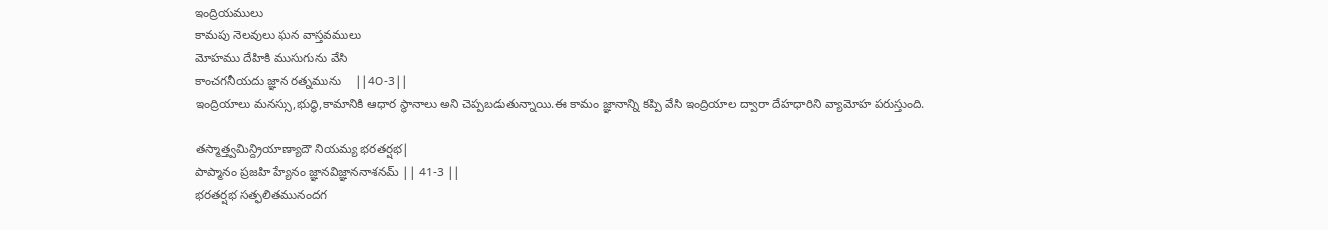ఇంద్రియములు
కామపు నెలవులు ఘన వాస్తవములు
మోహము దేహికి ముసుగును వేసి
కాంచగనీయదు జ్ఞాన రత్నమును    ||4౦-3||
ఇంద్రియాలు మనస్సు,భుద్ధి,కామానికి ఆధార స్థానాలు అని చెప్పబడుతున్నాయి.ఈ కామం జ్ఞానాన్ని కప్పి వేసి ఇంద్రియాల ద్వారా దేహధారిని వ్యామోహ పరుస్తుంది.

తస్మాత్త్వమిన్ద్రియాణ్యాదౌ నియమ్య భరతర్షభ|
పాప్మానం ప్రజహి హ్యేనం జ్ఞానవిజ్ఞాననాశనమ్ || 41-3 ||
భరతర్షభ సత్ఫలితమునందగ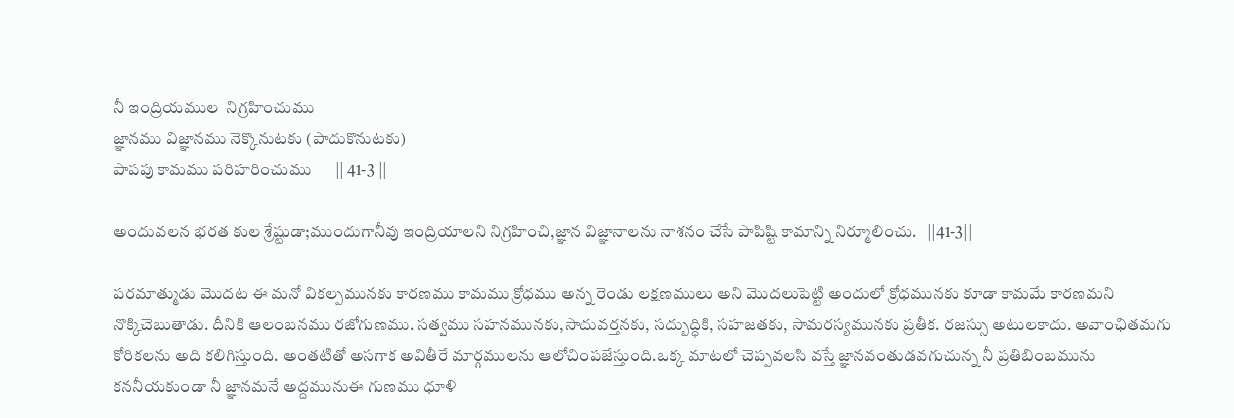నీ ఇంద్రియముల  నిగ్రహించుము
జ్ఞానము విజ్ఞానము నెక్కొనుటకు (పాదుకొనుటకు)
పాపపు కామము పరిహరించుము      || 41-3 ||

అందువలన భరత కుల శ్రేష్టుడా;ముందుగానీవు ఇంద్రియాలని నిగ్రహించి,జ్ఞాన విజ్ఞానాలను నాశనం చేసే పాపిష్టి కామాన్ని నిర్మూలించు.   ||41-3||

పరమాత్ముడు మొదట ఈ మనో వికల్పమునకు కారణము కామము క్రోధము అన్న రెండు లక్షణములు అని మొదలుపెట్టి అందులో క్రోధమునకు కూడా కామమే కారణమని నొక్కిచెబుతాడు. దీనికి ఆలంబనము రజోగుణము. సత్వము సహనమునకు,సాదువర్తనకు, సద్బుద్ధికి, సహజతకు, సామరస్యమునకు ప్రతీక. రజస్సు అటులకాదు. అవాంఛితమగు కోరికలను అది కలిగిస్తుంది. అంతటితో అసగాక అవితీరే మార్గములను ఆలోచింపజేస్తుంది.ఒక్క మాటలో చెప్పవలసి వస్తే జ్ఞానవంతుడవగుచున్న నీ ప్రతిబింబమును కననీయకుండా నీ జ్ఞానమనే అద్దమునుఈ గుణము ధూళి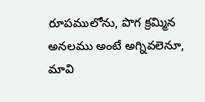రూపములోను, పొగ క్రమ్మిన అనలము అంటే అగ్నివలెనూ, మావి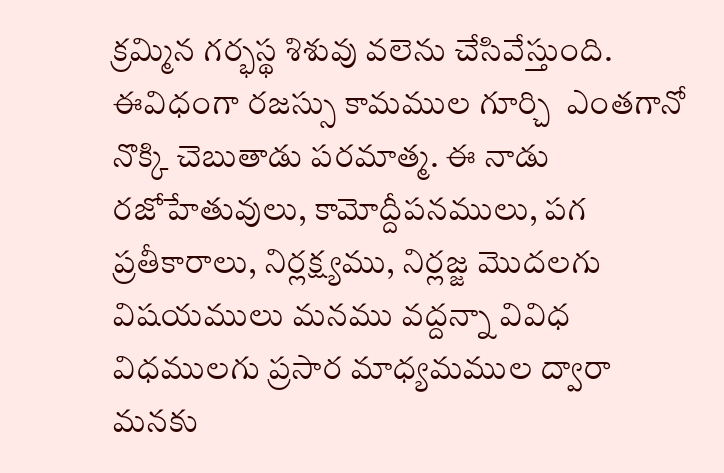క్రమ్మిన గర్భస్థ శిశువు వలెను చేసివేస్తుంది. ఈవిధంగా రజస్సు కామముల గూర్చి  ఎంతగానో నొక్కి చెబుతాడు పరమాత్మ. ఈ నాడు రజోహేతువులు, కామోద్దీపనములు, పగ ప్రతీకారాలు, నిర్లక్ష్యము, నిర్లజ్జ మొదలగు విషయములు మనము వద్దన్నా వివిధ విధములగు ప్రసార మాధ్యమముల ద్వారా మనకు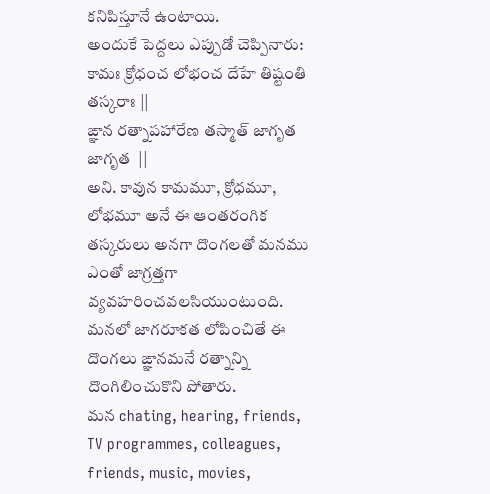కనిపిస్తూనే ఉంటాయి.
అందుకే పెద్దలు ఎప్పుడో చెప్పినారు:
కామః క్రోధంచ లోభంచ దేహే తిష్టంతి తస్కరాః ||
ఙ్ఞాన రత్నాపహారేణ తస్మాత్ జాగృత జాగృత  ||
అని. కావున కామమూ, క్రోధమూ, లోభమూ అనే ఈ ఆంతరంగిక తస్కరులు అనగా దొంగలతో మనము ఎంతో జాగ్రత్తగా వ్యవహరించవలసియుంటుంది. మనలో జాగరూకత లోపించితే ఈ దొంగలు ఙ్ఞానమనే రత్నాన్ని దొంగిలించుకొని పోతారు.
మన chating, hearing, friends, TV programmes, colleagues, friends, music, movies,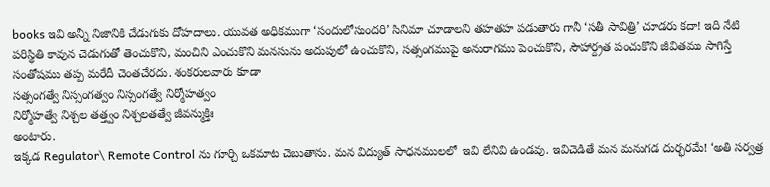books ఇవి అన్నీ నిజానికి చేడుగుకు దోహదాలు. యువత అధికముగా ‘సందులోసుందరి’ సినిమా చూడాలని తహతహ పడుతారు గానీ ‘సతీ సావిత్రి’ చూడరు కదా! ఇది నేటి పరిస్థితి కావున చెడుగుతో తెంచుకొని, మంచిని ఎంచుకొని మనసును అదుపులో ఉంచుకొని, సత్సంగముపై అనురాగము పెంచుకొని, సౌహార్ద్రత పంచుకొని జీవితము సాగిస్తే సంతోషము తప్ప మరేదీ చెంతచేరదు. శంకరులవారు కూడా
సత్సంగత్వే నిస్సంగత్వం నిస్సంగత్వే నిర్మోహత్వం
నిర్మోహత్వే నిశ్చల తత్త్వం నిశ్చలతత్వే జీవన్ముక్తిః
అంటారు.
ఇక్కడ Regulator\ Remote Control ను గూర్చి ఒకమాట చెబుతాను. మన విద్యుత్ సాధనములలో  ఇవి లేనివి ఉండవు. ఇవిచెడితే మన మనుగడ దుర్భరమే! ‘అతి సర్వత్ర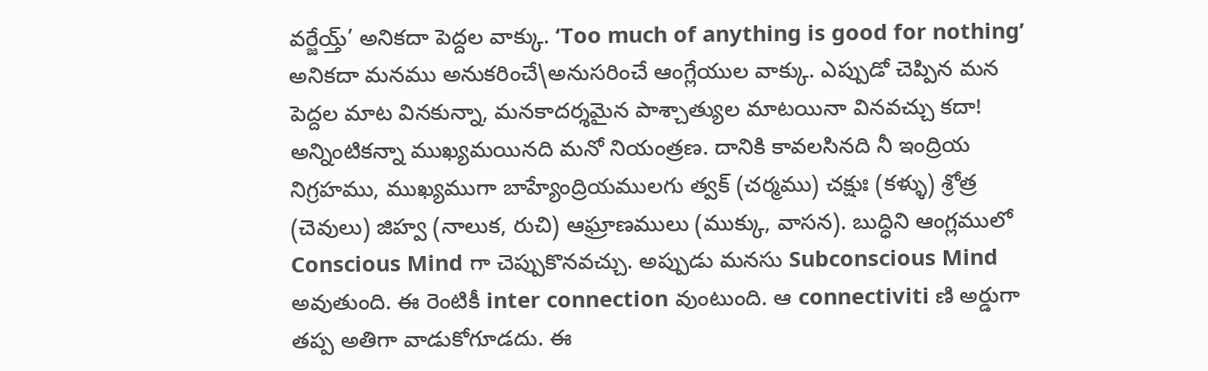వర్జేయ్త్’ అనికదా పెద్దల వాక్కు. ‘Too much of anything is good for nothing’ అనికదా మనము అనుకరించే\అనుసరించే ఆంగ్లేయుల వాక్కు. ఎప్పుడో చెప్పిన మన పెద్దల మాట వినకున్నా, మనకాదర్శమైన పాశ్చాత్యుల మాటయినా వినవచ్చు కదా!
అన్నింటికన్నా ముఖ్యమయినది మనో నియంత్రణ. దానికి కావలసినది నీ ఇంద్రియ నిగ్రహము, ముఖ్యముగా బాహ్యేంద్రియములగు త్వక్ (చర్మము) చక్షుః (కళ్ళు) శ్రోత్ర (చెవులు) జిహ్వ (నాలుక, రుచి) ఆఘ్రాణములు (ముక్కు, వాసన). బుద్ధిని ఆంగ్లములో Conscious Mind గా చెప్పుకొనవచ్చు. అప్పుడు మనసు Subconscious Mind అవుతుంది. ఈ రెంటికీ inter connection వుంటుంది. ఆ connectiviti ణి అర్డుగా తప్ప అతిగా వాడుకోగూడదు. ఈ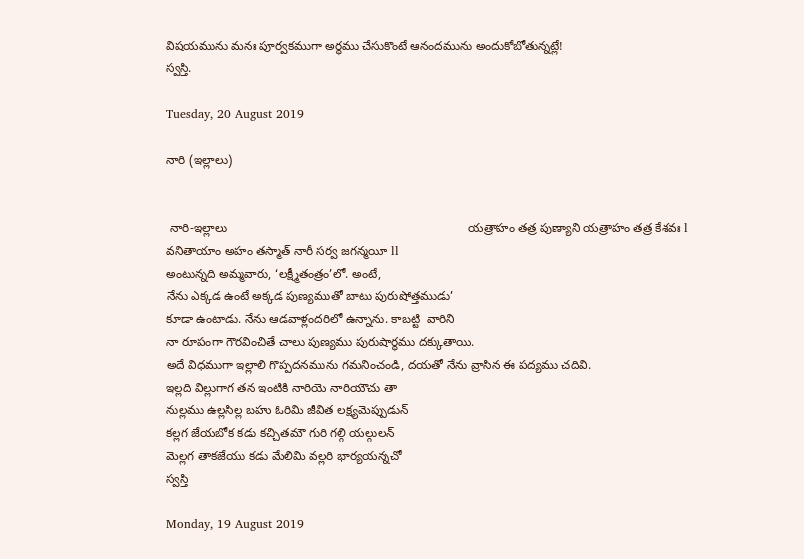విషయమును మనః పూర్వకముగా అర్థము చేసుకొంటే ఆనందమును అందుకోబోతున్నట్లే!
స్వస్తి.

Tuesday, 20 August 2019

నారి (ఇల్లాలు)


 నారి-ఇల్లాలు                                                                       యత్రాహం తత్ర పుణ్యాని యత్రాహం తత్ర కేశవః l
వనితాయాం అహం తస్మాత్ నారీ సర్వ జగన్మయీ ll
అంటున్నది అమ్మవారు, ‘లక్ష్మీతంత్రం’లో. అంటే,
నేను ఎక్కడ ఉంటే అక్కడ పుణ్యముతో బాటు పురుషోత్తముడు’
కూడా ఉంటాడు. నేను ఆడవాళ్లందరిలో ఉన్నాను. కాబట్టి  వారిని
నా రూపంగా గౌరవించితే చాలు పుణ్యము పురుషార్థము దక్కుతాయి.
అదే విధముగా ఇల్లాలి గొప్పదనమును గమనించండి, దయతో నేను వ్రాసిన ఈ పద్యము చదివి.
ఇల్లది విల్లుగాగ తన ఇంటికి నారియె నారియౌచు తా
నుల్లము ఉల్లసిల్ల బహు ఓరిమి జీవిత లక్ష్యమెప్పుడున్
కల్లగ జేయబోక కడు కచ్చితమౌ గురి గల్గి యల్గులన్
మెల్లగ తాకజేయు కడు మేలిమి వల్లరి భార్యయన్నచో
స్వస్తి

Monday, 19 August 2019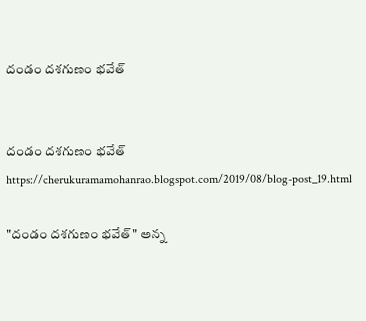దండం దశగుణం భవేత్


దండం దశగుణం భవేత్
https://cherukuramamohanrao.blogspot.com/2019/08/blog-post_19.html

"దండం దశగుణం భవేత్" అన్న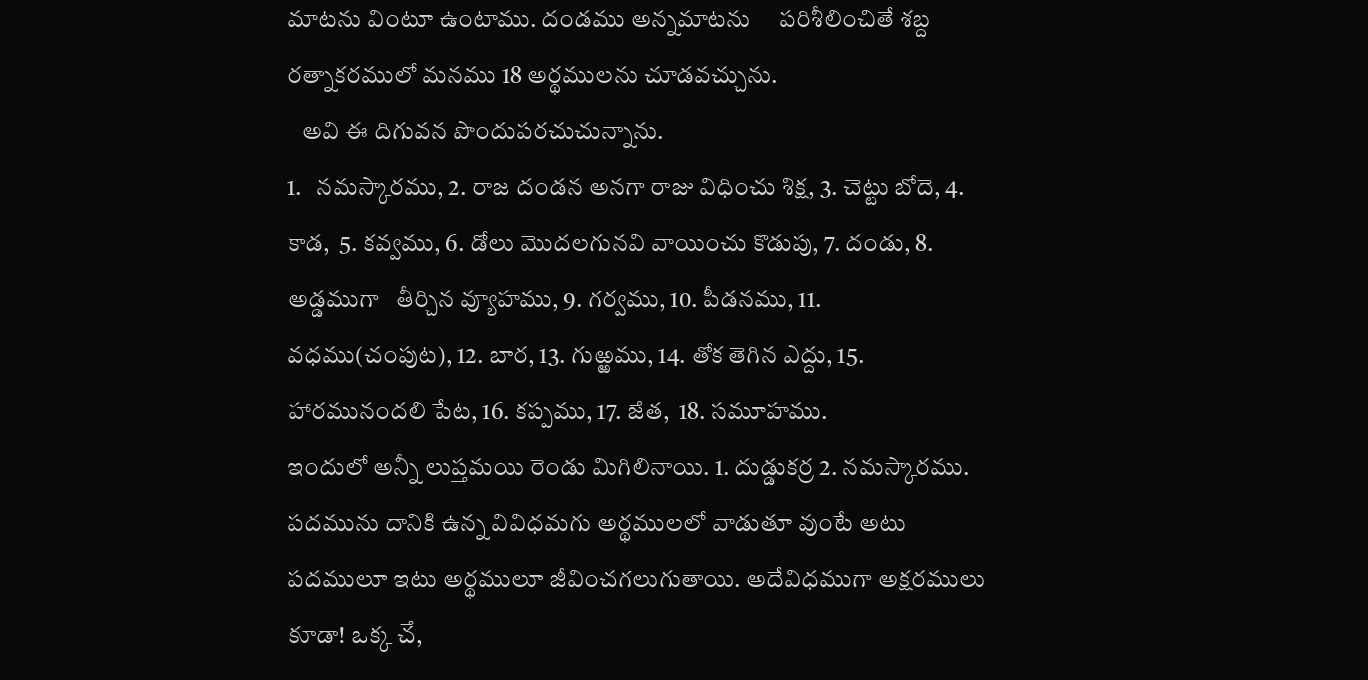మాటను వింటూ ఉంటాము. దండము అన్నమాటను     పరిశీలించితే శబ్ద రత్నాకరములో మనము 18 అర్థములను చూడవచ్చును.
   అవి ఈ దిగువన పొందుపరచుచున్నాను.
1.   నమస్కారము, 2. రాజ దండన అనగా రాజు విధించు శిక్ష, 3. చెట్టు బోదె, 4. కాడ,  5. కవ్వము, 6. డోలు మొదలగునవి వాయించు కొడుపు, 7. దండు, 8. అడ్డముగా   తీర్చిన వ్యూహము, 9. గర్వము, 10. పీడనము, 11. వధము(చంపుట), 12. బార, 13. గుఱ్ఱము, 14. తోక తెగిన ఎద్దు, 15.  హారమునందలి పేట, 16. కప్పము, 17. ౙత,  18. సమూహము.
ఇందులో అన్నీ లుప్తమయి రెండు మిగిలినాయి. 1. దుడ్డుకర్ర 2. నమస్కారము.  పదమును దానికి ఉన్న వివిధమగు అర్థములలో వాడుతూ వుంటే అటు పదములూ ఇటు అర్థములూ జీవించగలుగుతాయి. అదేవిధముగా అక్షరములు కూడా! ఒక్క ౘ,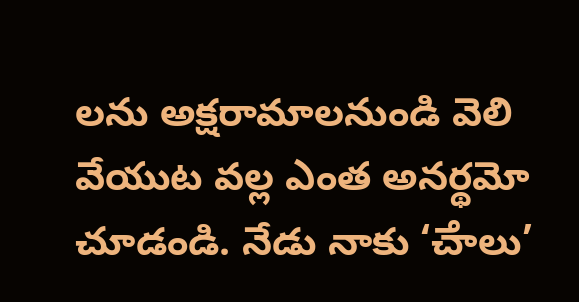లను అక్షరామాలనుండి వెలి వేయుట వల్ల ఎంత అనర్థమో చూడండి. నేడు నాకు ‘ౘాలు’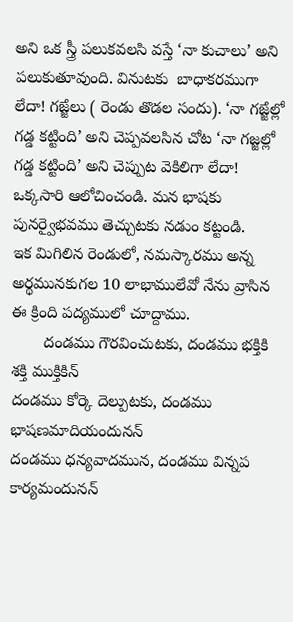అని ఒక స్త్రీ పలుకవలసి వస్తే ‘నా కుచాలు’ అని పలుకుతూవుంది. వినుటకు  బాధాకరముగా లేదా! గౙ్జలు ( రెండు తొడల సందు). ‘నా గౙ్జల్లో గడ్డ కట్టింది’ అని చెప్పవలసిన చోట ‘నా గజ్జల్లో గడ్డ కట్టింది’ అని చెప్పుట వెకిలిగా లేదా! ఒక్కసారి ఆలోచించండి. మన భాషకు పునర్వైభవము తెచ్చుటకు నడుం కట్టండి.
ఇక మిగిలిన రెండులో, నమస్కారము అన్న అర్థమునకుగల 10 లాభాములేవో నేను వ్రాసిన ఈ క్రింది పద్యములో చూద్దాము.
       దండము గౌరవించుటకు, దండము భక్తికి శక్తి ముక్తికిన్
దండము కోర్కె దెల్పుటకు, దండము భాషణమాదియందునన్
దండము ధన్యవాదమున, దండము విన్నప కార్యమందునన్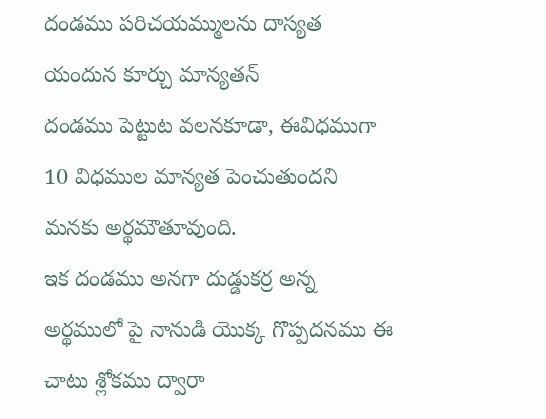దండము పరిచయమ్ములను దాస్యత యందున కూర్చు మాన్యతన్
దండము పెట్టుట వలనకూడా, ఈవిధముగా 10 విధముల మాన్యత పెంచుతుందని మనకు అర్థమౌతూవుంది.
ఇక దండము అనగా దుడ్డుకర్ర అన్న అర్థములో పై నానుడి యొక్క గొప్పదనము ఈ చాటు శ్లోకము ద్వారా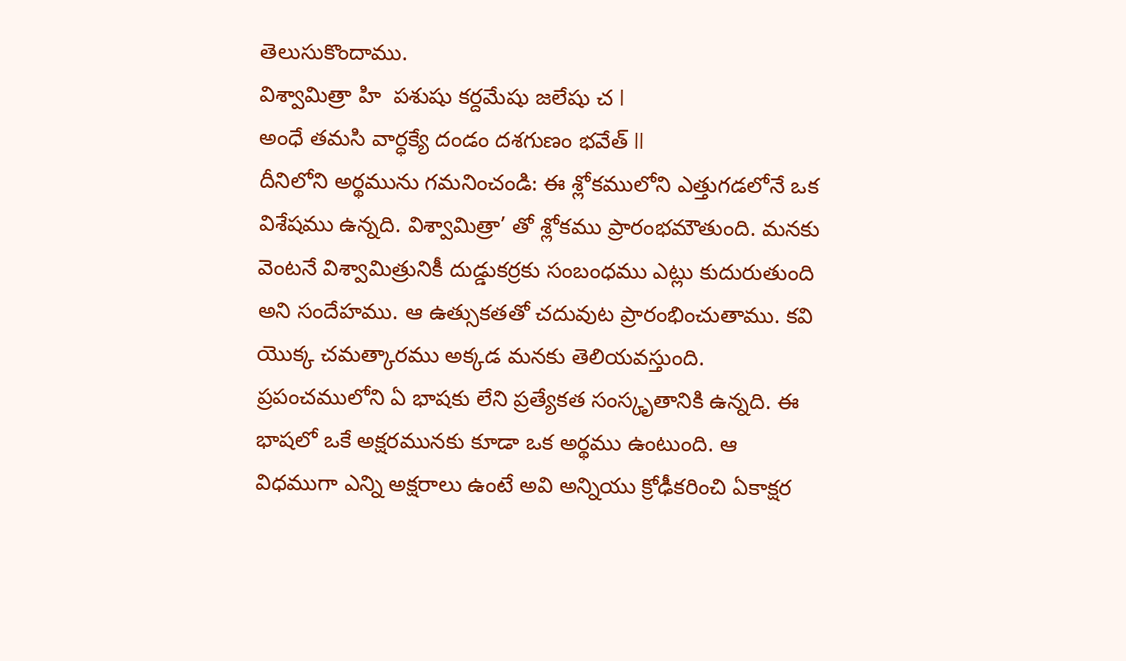తెలుసుకొందాము.
విశ్వామిత్రా హి  పశుషు కర్దమేషు జలేషు చ l
అంధే తమసి వార్ధక్యే దండం దశగుణం భవేత్ ll
దీనిలోని అర్థమును గమనించండి: ఈ శ్లోకములోని ఎత్తుగడలోనే ఒక విశేషము ఉన్నది. విశ్వామిత్రా’ తో శ్లోకము ప్రారంభమౌతుంది. మనకు వెంటనే విశ్వామిత్రునికీ దుడ్డుకర్రకు సంబంధము ఎట్లు కుదురుతుంది అని సందేహము. ఆ ఉత్సుకతతో చదువుట ప్రారంభించుతాము. కవి యొక్క చమత్కారము అక్కడ మనకు తెలియవస్తుంది. ప్రపంచములోని ఏ భాషకు లేని ప్రత్యేకత సంస్కృతానికి ఉన్నది. ఈ భాషలో ఒకే అక్షరమునకు కూడా ఒక అర్థము ఉంటుంది. ఆ విధముగా ఎన్ని అక్షరాలు ఉంటే అవి అన్నియు క్రోఢీకరించి ఏకాక్షర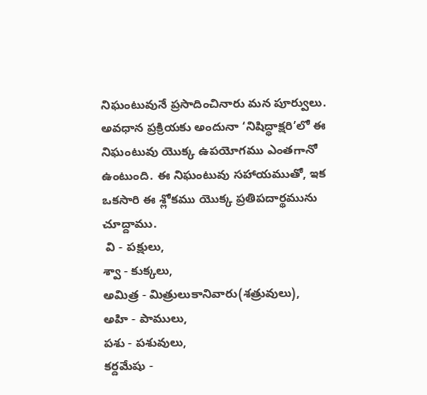నిఘంటువునే ప్రసాదించినారు మన పూర్వులు. అవధాన ప్రక్రియకు అందునా ‘నిషిద్ధాక్షరి’లో ఈ నిఘంటువు యొక్క ఉపయోగము ఎంతగానో ఉంటుంది. ఈ నిఘంటువు సహాయముతో, ఇక ఒకసారి ఈ శ్లోకము యొక్క ప్రతిపదార్థమును చూద్దాము.
 వి - పక్షులు,
శ్వా - కుక్కలు,
అమిత్ర - మిత్రులుకానివారు(శత్రువులు),
అహి - పాములు,
పశు - పశువులు,
కర్దమేషు -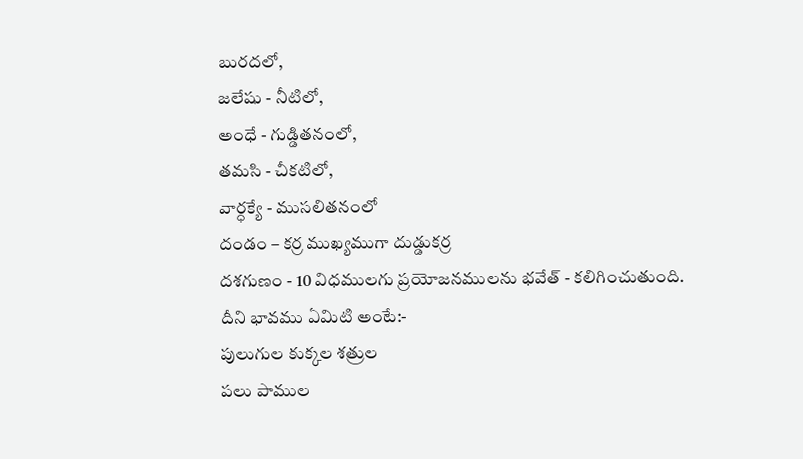బురదలో,
జలేషు - నీటిలో,
అంధే - గుడ్డితనంలో,
తమసి - చీకటిలో,
వార్ధక్యే - ముసలితనంలో
దండం – కర్ర ముఖ్యముగా దుడ్డుకర్ర
దశగుణం - 10 విధములగు ప్రయోజనములను భవేత్ - కలిగించుతుంది.
దీని భావము ఏమిటి అంటే:-
పులుగుల కుక్కల శత్రుల
పలు పాముల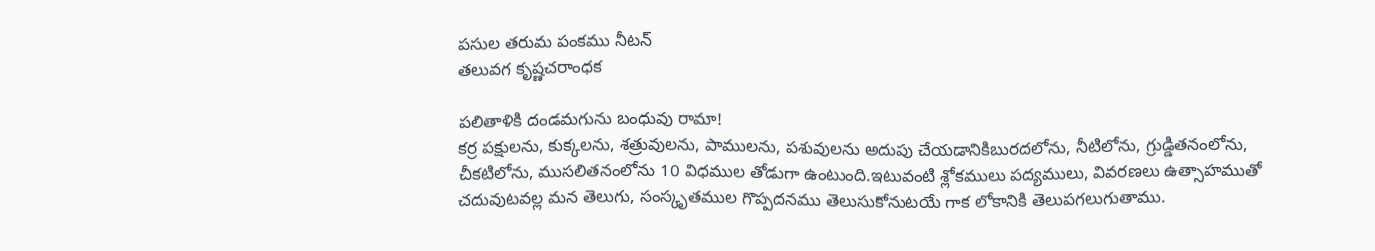పసుల తరుమ పంకము నీటన్
తలువగ కృష్ణచరాంధక

పలితాళికి దండమగును బంధువు రామా!
కర్ర పక్షులను, కుక్కలను, శత్రువులను, పాములను, పశువులను అదుపు చేయడానికిబురదలోను, నీటిలోను, గ్రుడ్డితనంలోను, చీకటిలోను, ముసలితనంలోను 10 విధముల తోడుగా ఉంటుంది.ఇటువంటి శ్లోకములు పద్యములు, వివరణలు ఉత్సాహముతో చదువుటవల్ల మన తెలుగు, సంస్కృతముల గొప్పదనము తెలుసుకోనుటయే గాక లోకానికి తెలుపగలుగుతాము.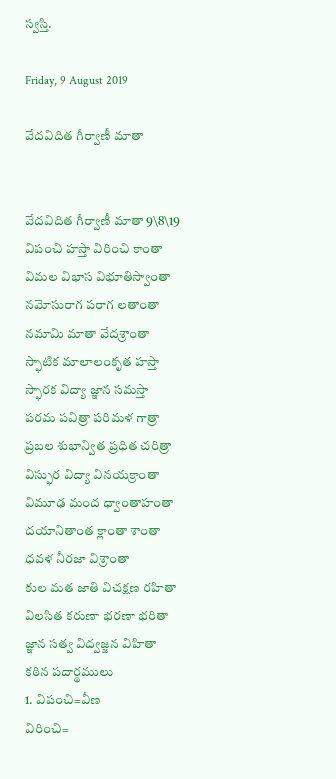స్వస్తి.

Friday, 9 August 2019

వేదవిదిత గీర్వాణీ మాతా


వేదవిదిత గీర్వాణీ మాతా 9\8\19
విపంచి హస్తా విరించి కాంతా
విమల విభాస విభూతిస్వాంతా
నమోసురాగ పరాగ లతాంతా
నమామి మాతా వేదశ్రాంతా
స్ఫాటిక మాలాలంకృత హస్తా
స్ఫారక విద్యా జ్ఞాన సమస్తా
పరమ పవిత్రా పరిమళ గాత్రా
ప్రబల శుభాన్విత ప్రధిత చరిత్రా
విస్ఫుర విద్యా వినయక్రాంతా
విమూఢ మంద ధ్వాంతాహంతా
దయానితాంత క్లాంతా శాంతా
ధవళ నీరజా విశ్రాంతా
కుల మత జాతి విచక్షణ రహితా
విలసిత కరుణా భరణా భరితా
జ్ఞాన సత్వ విద్వజ్జన విహితా
కఠిన పదార్థములు
1. విపంచి=వీణ
విరించి=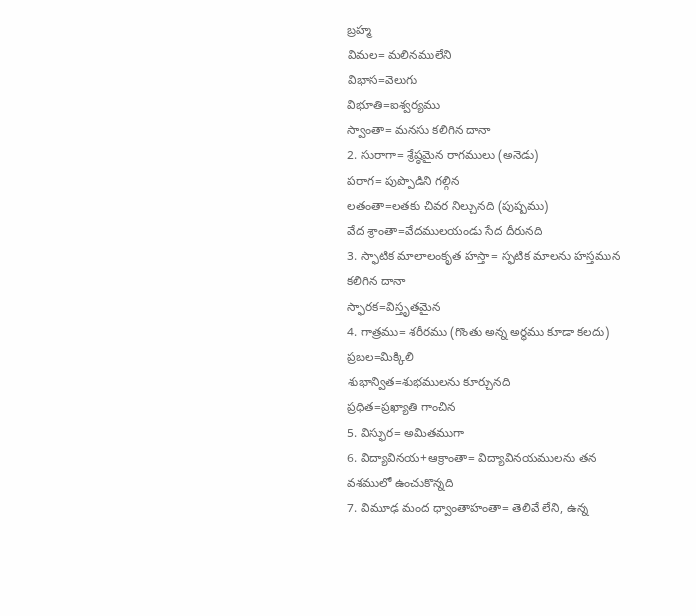బ్రహ్మ
విమల= మలినములేని
విభాస=వెలుగు
విభూతి=ఐశ్వర్యము
స్వాంతా= మనసు కలిగిన దానా
2. సురాగా= శ్రేష్ఠమైన రాగములు (అనెడు)
పరాగ= పుప్పొడిని గల్గిన
లతంతా=లతకు చివర నిల్చునది (పుష్పము)
వేద శ్రాంతా=వేదములయండు సేద దీరునది
3. స్ఫాటిక మాలాలంకృత హస్తా= స్ఫటిక మాలను హస్తమున కలిగిన దానా
స్ఫారక=విస్తృతమైన
4. గాత్రము= శరీరము (గొంతు అన్న అర్థము కూడా కలదు)
ప్రబల=మిక్కిలి
శుభాన్విత=శుభములను కూర్చునది
ప్రధిత=ప్రఖ్యాతి గాంచిన
5. విస్ఫుర= అమితముగా
6. విద్యావినయ+ఆక్రాంతా= విద్యావినయములను తన వశములో ఉంచుకొన్నది
7. విమూఢ మంద ధ్వాంతాహంతా= తెలివే లేని, ఉన్న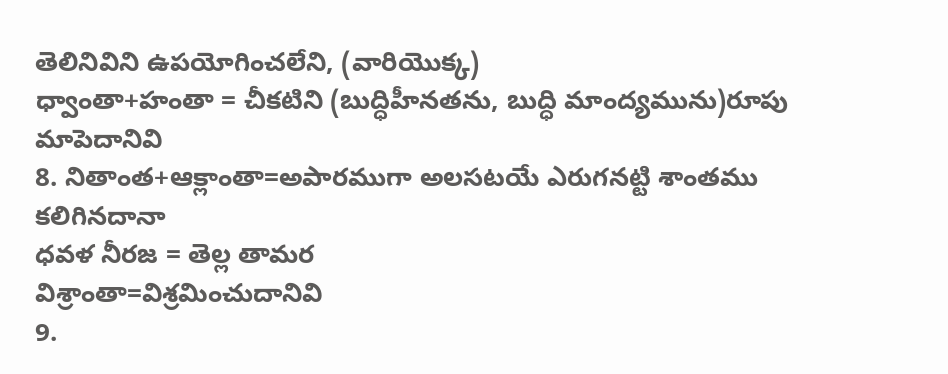తెలినివిని ఉపయోగించలేని, (వారియొక్క)
ధ్వాంతా+హంతా = చీకటిని (బుద్ధిహీనతను, బుద్ధి మాంద్యమును)రూపు మాపెదానివి
8. నితాంత+ఆక్లాంతా=అపారముగా అలసటయే ఎరుగనట్టి శాంతము కలిగినదానా
ధవళ నీరజ = తెల్ల తామర
విశ్రాంతా=విశ్రమించుదానివి
9.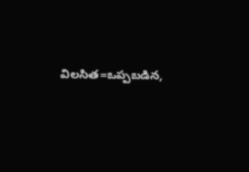విలసిత=ఒప్పబడిన,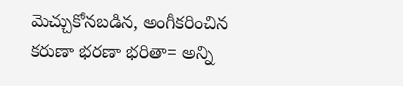మెచ్చుకోనబడిన, అంగీకరించిన
కరుణా భరణా భరితా= అన్ని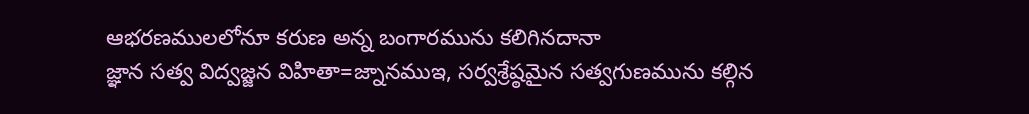ఆభరణములలోనూ కరుణ అన్న బంగారమును కలిగినదానా
జ్ఞాన సత్వ విద్వజ్జన విహితా=జ్నానముఇ, సర్వశ్రేష్ఠమైన సత్వగుణమును కల్గిన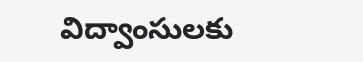విద్వాంసులకు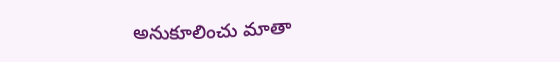అనుకూలించు మాతా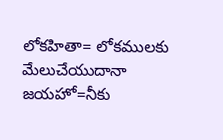లోకహితా= లోకములకు మేలుచేయుదానా
జయహో=నీకు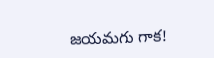జయమగు గాక!